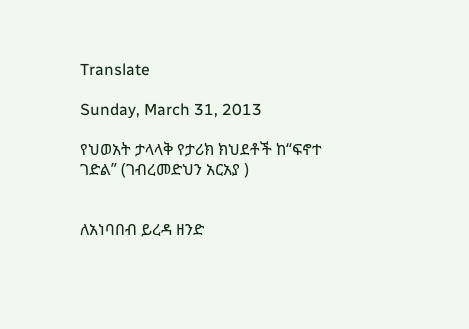Translate

Sunday, March 31, 2013

የህወአት ታላላቅ የታሪክ ክህደቶች ከ“ፍኖተ ገድል” (ገብረመድህን አርአያ )


ለአነባበብ ይረዳ ዘንድ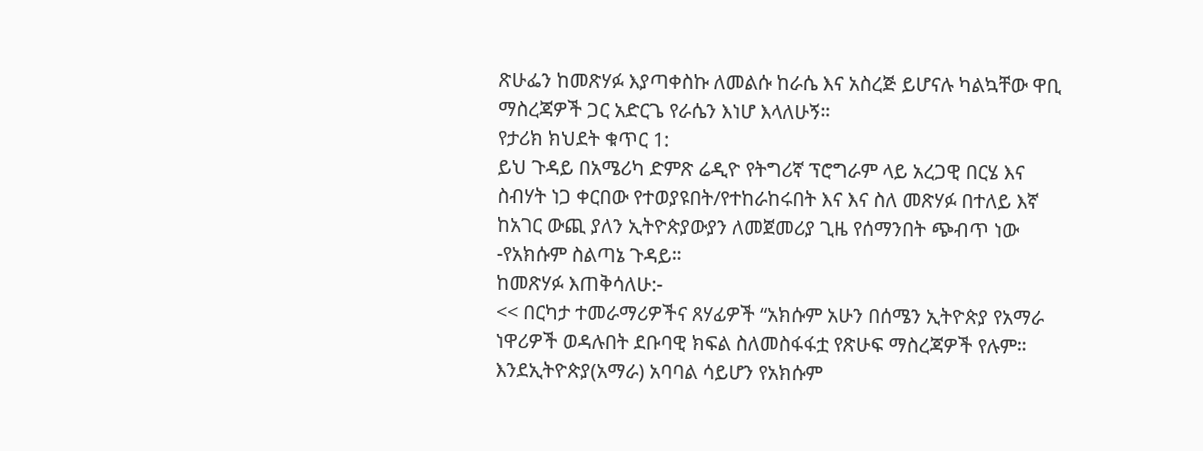ጽሁፌን ከመጽሃፉ እያጣቀስኩ ለመልሱ ከራሴ እና አስረጅ ይሆናሉ ካልኳቸው ዋቢ ማስረጃዎች ጋር አድርጌ የራሴን እነሆ እላለሁኝ።
የታሪክ ክህደት ቁጥር 1:
ይህ ጉዳይ በአሜሪካ ድምጽ ሬዲዮ የትግሪኛ ፕሮግራም ላይ አረጋዊ በርሄ እና ስብሃት ነጋ ቀርበው የተወያዩበት/የተከራከሩበት እና እና ስለ መጽሃፉ በተለይ እኛ ከአገር ውጪ ያለን ኢትዮጵያውያን ለመጀመሪያ ጊዜ የሰማንበት ጭብጥ ነው -የአክሱም ስልጣኔ ጉዳይ።
ከመጽሃፉ እጠቅሳለሁ:-
<< በርካታ ተመራማሪዎችና ጸሃፊዎች “አክሱም አሁን በሰሜን ኢትዮጵያ የአማራ ነዋሪዎች ወዳሉበት ደቡባዊ ክፍል ስለመስፋፋቷ የጽሁፍ ማስረጃዎች የሉም። እንደኢትዮጵያ(አማራ) አባባል ሳይሆን የአክሱም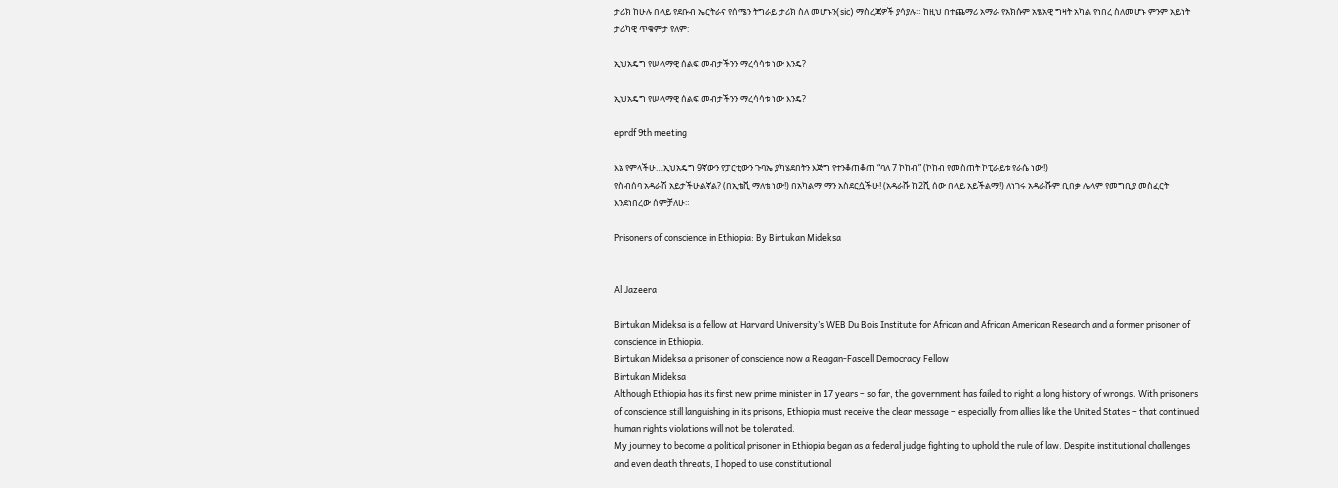ታሪክ ከሁሉ በላይ የደቡብ ኤርትራና የሰሜን ትግራይ ታሪክ ስለ መሆኑን(sic) ማስረጃዎች ያሳያሉ። ከዚህ በተጨማሪ አማራ የአክሱም አፄአዊ ግዛት አካል የነበረ ስለመሆኑ ምንም አይነት ታሪካዊ ጥቁምታ የለም:

ኢህአዴግ የሠላማዊ ሰልፍ መብታችንን ማረሳሳቱ ነው እንዴ?

ኢህአዴግ የሠላማዊ ሰልፍ መብታችንን ማረሳሳቱ ነው እንዴ?

eprdf 9th meeting

እኔ የምላችሁ…ኢህአዴግ 9ኛውን የፓርቲውን ጉባኤ ያካሄደበትን እጅግ የተንቆጠቆጠ “ባለ 7 ኮከብ” (ኮከብ የመስጠት ኮፒራይቱ የራሴ ነው!)
የስብሰባ አዳራሽ አይታችሁልኛል? (በኢቴቪ ማለቴ ነው!) በአካልማ ማን አስደርሷችሁ! (አዳራሹ ከ2ሺ ሰው በላይ አይችልማ!) ለነገሩ አዳራሹም ቢበቃ ሌላም የመግቢያ መስፈርት እንደነበረው ሰምቻለሁ።

Prisoners of conscience in Ethiopia: By Birtukan Mideksa


Al Jazeera

Birtukan Mideksa is a fellow at Harvard University’s WEB Du Bois Institute for African and African American Research and a former prisoner of conscience in Ethiopia.
Birtukan Mideksa a prisoner of conscience now a Reagan-Fascell Democracy Fellow
Birtukan Mideksa
Although Ethiopia has its first new prime minister in 17 years – so far, the government has failed to right a long history of wrongs. With prisoners of conscience still languishing in its prisons, Ethiopia must receive the clear message – especially from allies like the United States – that continued human rights violations will not be tolerated.
My journey to become a political prisoner in Ethiopia began as a federal judge fighting to uphold the rule of law. Despite institutional challenges and even death threats, I hoped to use constitutional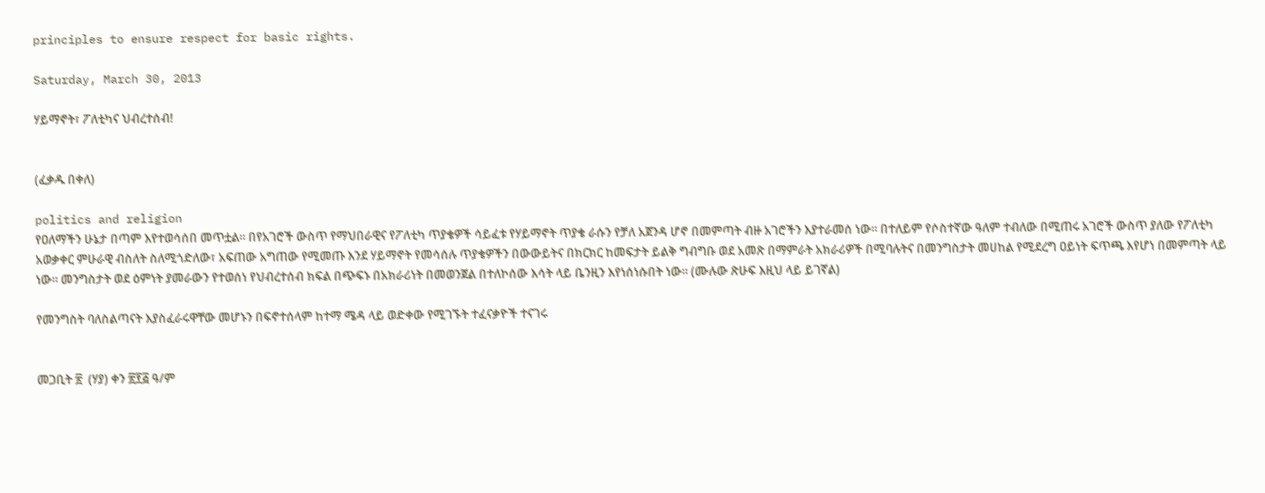principles to ensure respect for basic rights.

Saturday, March 30, 2013

ሃይማኖት፣ ፖለቲካና ህብረተሰብ!


(ፈቃዱ በቀለ)

politics and religion
የዐለማችን ሁኔታ በጣም እየተወሳሰበ መጥቷል። በየአገሮች ውስጥ የማህበራዊና የፖለቲካ ጥያቄዎች ሳይፈቱ የሃይማኖት ጥያቄ ራሱን የቻለ አጀንዳ ሆኖ በመምጣት ብዙ አገሮችን እያተራመሰ ነው። በተለይም የሶስተኛው ዓለም ተብለው በሚጠሩ አገሮች ውስጥ ያለው የፖለቲካ አወቃቀር ምሁራዊ ብስለት ስለሚጎድለው፣ አፍጠው አግጠው የሚመጡ እንደ ሃይማኖት የመሳሰሉ ጥያቄዎችን በውውይትና በክርክር ከመፍታት ይልቅ ግብግቡ ወደ አመጽ በማምራት አክራሪዎች በሚባሉትና በመንግስታት መሀከል የሚደረግ ዐይነት ፍጥጫ እየሆነ በመምጣት ላይ ነው። መንግስታት ወደ ዕምነት ያመራውን የተወሰነ የህብረተሰብ ክፍል በጭፍኑ በአክራሪነት በመወንጀል በተለኮሰው እሳት ላይ ቤንዚን እየነሰነሱበት ነው። (ሙሉው ጽሁፍ እዚህ ላይ ይገኛል)

የመንግስት ባለስልጣናት እያስፈራሩዋቸው መሆኑን በፍኖተሰላም ከተማ ሜዳ ላይ ወድቀው የሚገኙት ተፈናቃዮች ተናገሩ


መጋቢት ፳  (ሃያ) ቀን ፳፻፭ ዓ/ም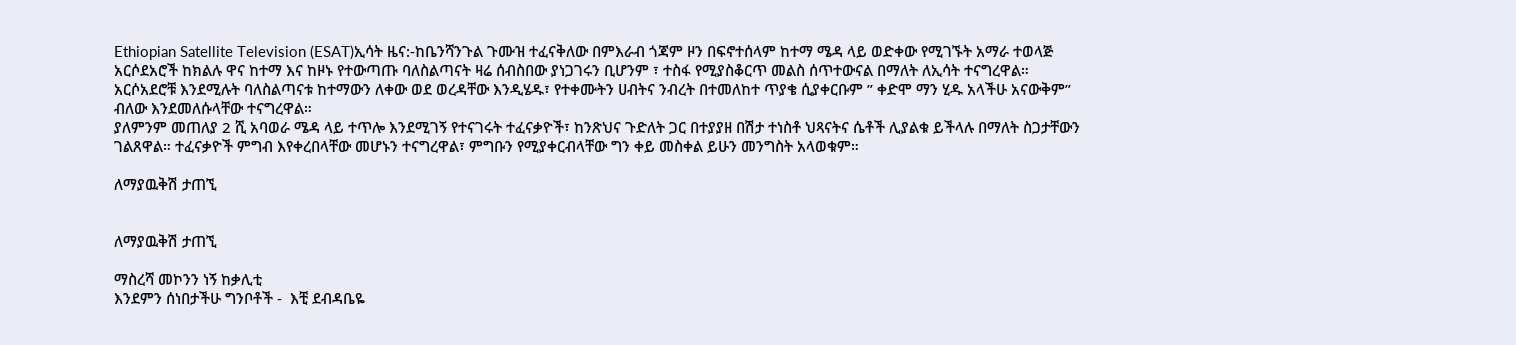Ethiopian Satellite Television (ESAT)ኢሳት ዜና:-ከቤንሻንጉል ጉሙዝ ተፈናቅለው በምእራብ ጎጃም ዞን በፍኖተሰላም ከተማ ሜዳ ላይ ወድቀው የሚገኙት አማራ ተወላጅ አርሶደአሮች ከክልሉ ዋና ከተማ እና ከዞኑ የተውጣጡ ባለስልጣናት ዛሬ ሰብስበው ያነጋገሩን ቢሆንም ፣ ተስፋ የሚያስቆርጥ መልስ ሰጥተውናል በማለት ለኢሳት ተናግረዋል።
አርሶአደሮቹ እንደሚሉት ባለስልጣናቱ ከተማውን ለቀው ወደ ወረዳቸው እንዲሄዱ፣ የተቀሙትን ሀብትና ንብረት በተመለከተ ጥያቄ ሲያቀርቡም ” ቀድሞ ማን ሂዱ አላችሁ አናውቅም” ብለው እንደመለሱላቸው ተናግረዋል።
ያለምንም መጠለያ 2 ሺ አባወራ ሜዳ ላይ ተጥሎ እንደሚገኝ የተናገሩት ተፈናቃዮች፣ ከንጽህና ጉድለት ጋር በተያያዘ በሽታ ተነስቶ ህጻናትና ሴቶች ሊያልቁ ይችላሉ በማለት ስጋታቸውን ገልጸዋል። ተፈናቃዮች ምግብ እየቀረበላቸው መሆኑን ተናግረዋል፣ ምግቡን የሚያቀርብላቸው ግን ቀይ መስቀል ይሁን መንግስት አላወቁም።

ለማያዉቅሽ ታጠኚ


ለማያዉቅሽ ታጠኚ

ማስረሻ መኮንን ነኝ ከቃሊቲ
እንደምን ሰነበታችሁ ግንቦቶች -  እቺ ደብዳቤዬ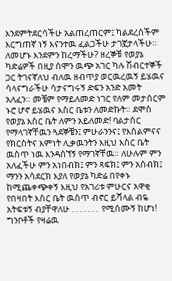እንደምትደርሳችሁ አልጠረጠርም፤ ካልደረሰችም እርግጠኛ ነኝ እናንተዉ ፈልጋችሁ ታገኟታላችሁ።  ለመሆኑ እንደምን ከረማችሁ? ዘረኞቹ የወያኔ ካድሬዎች በዚያ ሰሞን ዉጭ አገር ካሉ ሽብርተኞች ጋር ትገናኛለህ ብለዉ ዘብጥያ ወርዉረዉኝ ይሄዉና ሳላናግራችሁ ሳታናግሩኝ ድፍን አንድ አመት አለፈን። መቼም የማይለመድ ነገር የለም መታሰርም ኑሮ ሆኖ ይሄዉና እስር ቤቱን ለመድኩት። ደሞስ የወያኔ እስር ቤት ለምን አይለመድ! ባልታሰር የማላገኛቸዉን ጓደኞቼን፤ ምሁራንንና፤ የእስልምናና የክርስትና እምነት ሊቃዉንትን እዚህ እስር ቤት ዉስጥ ነዉ እንዳሰኘኝ የማገኛቸዉ። ለሁሉም ምን አለፈችሁ ምን አነበብክ፤ ምን ጻፍክ፤ ምን አሰብክ፤ ማንን አሳደርክ እያለ የወያኔ ካድሬ በየቀኑ ከሚጨቀጭቀኝ እዚህ የአገሪቱ ምሁርና አዋቂ የበዛበት እስር ቤት ዉስጥ ብኖር ይሻላል ብዬ አትፍቱኝ ብያቸዋለሁ . . . . . . .  የሚሰሙኝ ከሆነ!
ግንቦቶች የዛሬዉ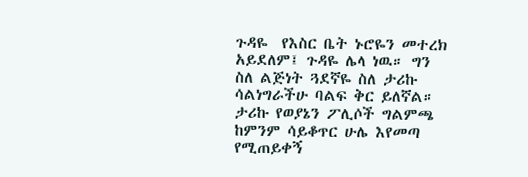ጉዳዬ  የእስር ቤት ኑሮዬን መተረክ አይደለም፤ ጉዳዬ ሌላ ነዉ። ግን ስለ ልጅነት ጓደኛዬ ስለ ታሪኩ ሳልነግራችሁ ባልፍ ቅር ይለኛል። ታሪኩ የወያኔን ፖሊሶች ግልምጫ ከምንም ሳይቆጥር ሁሌ እየመጣ የሚጠይቀኝ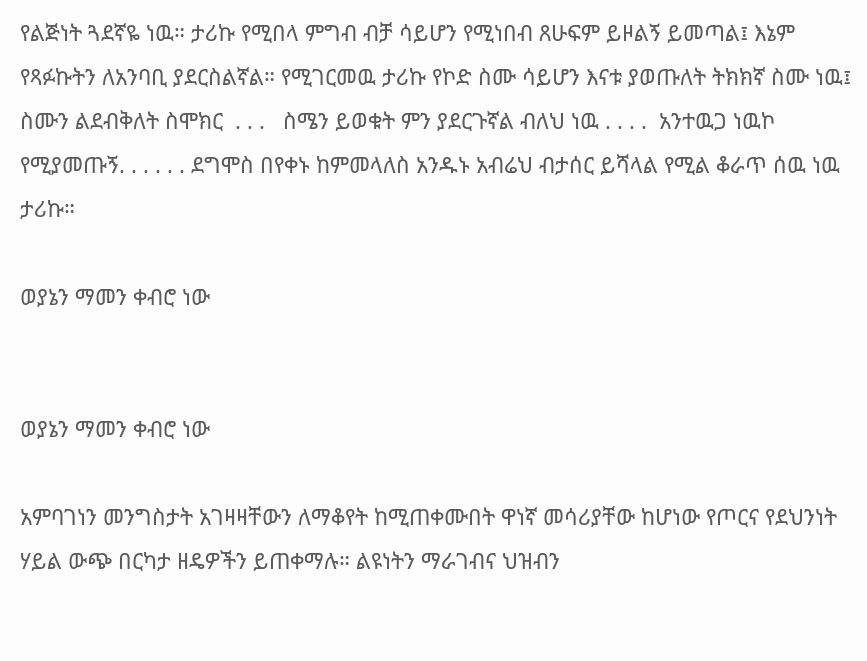የልጅነት ጓደኛዬ ነዉ። ታሪኩ የሚበላ ምግብ ብቻ ሳይሆን የሚነበብ ጸሁፍም ይዞልኝ ይመጣል፤ እኔም የጻፉኩትን ለአንባቢ ያደርስልኛል። የሚገርመዉ ታሪኩ የኮድ ስሙ ሳይሆን እናቱ ያወጡለት ትክክኛ ስሙ ነዉ፤  ስሙን ልደብቅለት ስሞክር  . . .   ስሜን ይወቁት ምን ያደርጉኛል ብለህ ነዉ . . . .  አንተዉጋ ነዉኮ የሚያመጡኝ. . . . . . ደግሞስ በየቀኑ ከምመላለስ አንዱኑ አብሬህ ብታሰር ይሻላል የሚል ቆራጥ ሰዉ ነዉ ታሪኩ።

ወያኔን ማመን ቀብሮ ነው


ወያኔን ማመን ቀብሮ ነው

አምባገነን መንግስታት አገዛዛቸውን ለማቆየት ከሚጠቀሙበት ዋነኛ መሳሪያቸው ከሆነው የጦርና የደህንነት ሃይል ውጭ በርካታ ዘዴዎችን ይጠቀማሉ። ልዩነትን ማራገብና ህዝብን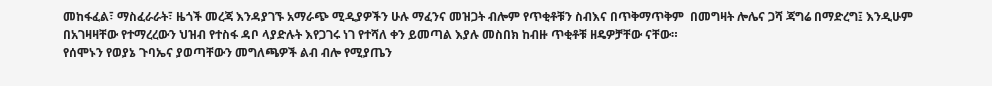መከፋፈል፣ ማስፈራራት፣ ዜጎች መረጃ እንዳያገኙ አማራጭ ሚዲያዎችን ሁሉ ማፈንና መዝጋት ብሎም የጥቂቶቹን ስብእና በጥቅማጥቅም  በመግዛት ሎሌና ጋሻ ጃግሬ በማድረግ፤ እንዲሁም በአገዛዛቸው የተማረረውን ህዝብ የተስፋ ዳቦ ላያድሉት እየጋገሩ ነገ የተሻለ ቀን ይመጣል እያሉ መስበክ ከብዙ ጥቂቶቹ ዘዴዎቻቸው ናቸው።
የሰሞኑን የወያኔ ጉባኤና ያወጣቸውን መግለጫዎች ልብ ብሎ የሚያጤን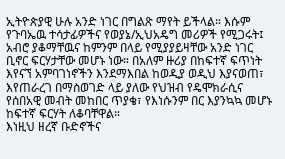ኢትዮጵያዊ ሁሉ አንድ ነገር በግልጽ ማየት ይችላል። እሱም የጉባኤዉ ተሳታፊዎችና የወያኔ/ኢህአዴግ መሪዎች የሚጋሩት፤ አብሮ ያቆማቸዉና ከምንም በላይ የሚያያይዛቸው አንድ ነገር ቢኖር ፍርሃታቸው መሆኑ ነው። በአለም ዙሪያ በከፍተኛ ፍጥነት እየናኘ አምባገነኖችን እንደማእበል ከወዲያ ወዲህ እያናወጠ፣ እየጠራረገ በማስወገድ ላይ ያለው የህዝብ የዴሞክራሲና የሰበአዊ መብት መከበር ጥያቄ፣ የእነሱንም በር እያንኳኳ መሆኑ ከፍተኛ ፍርሃት ለቆባቸዋል።
እነዚህ ዘረኛ ቡድኖችና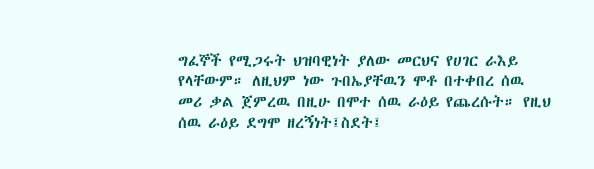ግፈኞች የሚጋሩት ህዝባዊነት ያለው መርህና የሀገር ራእይ የላቸውም። ለዚህም ነው ጉበኤያቸዉን ሞቶ በተቀበረ ሰዉ መሪ ቃል ጀምረዉ በዚሁ በሞተ ሰዉ ራዕይ የጨረሱት። የዚህ ሰዉ ራዕይ ደግሞ ዘረኝነት፤ስደት፤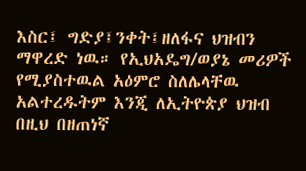እስር፤ ግድያ፤ንቀት፤ዘለፋና ህዝብን ማዋረድ ነዉ። የኢህአዴግ/ወያኔ መሪዎች የሚያስተዉል አዕምሮ ስለሌላቸዉ አልተረዱትም እንጂ ለኢትዮጵያ ህዝብ በዚህ በዘጠነኛ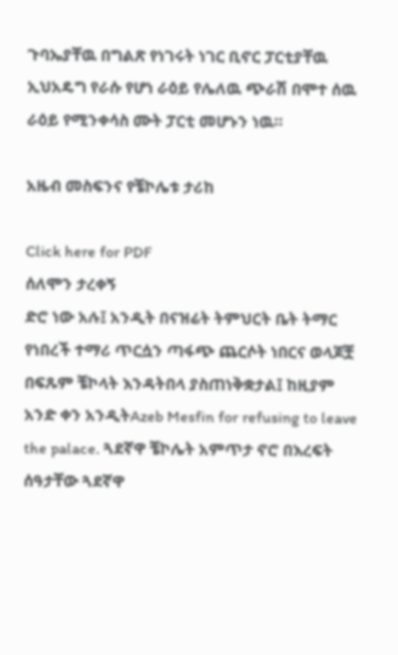ጉባኤያቸዉ በግልጽ የነገሩት ነገር ቢኖር ፓርቲያቸዉ ኢህአዴግ የራሱ የሆነ ራዕይ የሌለዉ ጭራሽ በሞተ ሰዉ ራዕይ የሚንቀሳስ ሙት ፓርቲ መሆኑን ነዉ።

አዜብ መስፍንና የቼኮሌቱ ታሪከ

Click here for PDF
ሰለሞን ታረቀኝ
ድሮ ነው አሉ፤ አንዲት በናዝሬት ትምህርት ቤት ትማር የነበረች ተማሪ ጥርሷን ጣፋጭ ጨርሶት ነበርና ወላጆቿ በፍጹም ቼኮላት እንዳትበላ ያስጠነቅቋታል፤ ከዚያም አንድ ቀን አንዲትAzeb Mesfin for refusing to leave the palace. ጓደኛዋ ቼኮሌት አምጥታ ኖሮ በእረፍት ሰዓታቸው ጓደኛዋ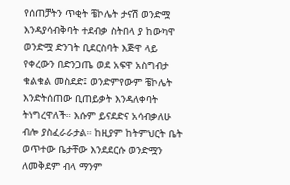የሰጠቻትን ጥቂት ቼኮሌት ታናሽ ወንድሟ እንዳያሳብቅባት ተደብቃ ስትበላ ያ ከውካዋ ወንድሟ ድንገት ቢደርስባት እጅዋ ላይ የቀረውን በድንጋጤ ወደ አፍዋ አስግብታ ቁልቁል መስደድ፤ ወንድምየውም ቼኮሌት እንድትሰጠው ቢጠይቃት እንዳለቀባት ትነግረዋለች። እሱም ይናደድና አሳብቃለሁ ብሎ ያስፈራራታል። ከዚያም ከትምህርት ቤት ወጥተው ቤታቸው እንደደርሱ ወንድሟን ለመቅደም ብላ ማንም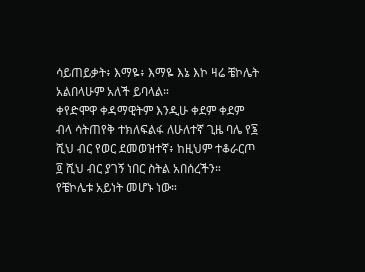ሳይጠይቃት፥ እማዬ፥ እማዬ እኔ እኮ ዛሬ ቼኮሌት አልበላሁም አለች ይባላል።
ቀየድሞዋ ቀዳማዊትም እንዲሁ ቀደም ቀደም ብላ ሳትጠየቅ ተክለፍልፋ ለሁለተኛ ጊዜ ባሌ የ፮ ሺህ ብር የወር ደመወዝተኛ፥ ከዚህም ተቆራርጦ ፬ ሺህ ብር ያገኝ ነበር ስትል አበሰረችን። የቼኮሌቱ አይነት መሆኑ ነው።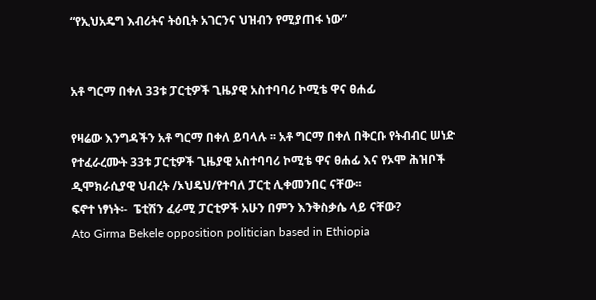“የኢህአዴግ እብሪትና ትዕቢት አገርንና ህዝብን የሚያጠፋ ነው”


አቶ ግርማ በቀለ 33ቱ ፓርቲዎች ጊዜያዊ አስተባባሪ ኮሚቴ ዋና ፀሐፊ

የዛሬው እንግዳችን አቶ ግርማ በቀለ ይባላሉ ፡፡ አቶ ግርማ በቀለ በቅርቡ የትብብር ሠነድ የተፈራረሙት 33ቱ ፓርቲዎች ጊዜያዊ አስተባባሪ ኮሚቴ ዋና ፀሐፊ እና የኦሞ ሕዝቦች ዲሞክራሲያዊ ህብረት /ኦህዴህ/የተባለ ፓርቲ ሊቀመንበር ናቸው፡፡
ፍኖተ ነፃነት፡-  ፔቲሽን ፈራሚ ፓርቲዎች አሁን በምን እንቅስቃሴ ላይ ናቸው?
Ato Girma Bekele opposition politician based in Ethiopia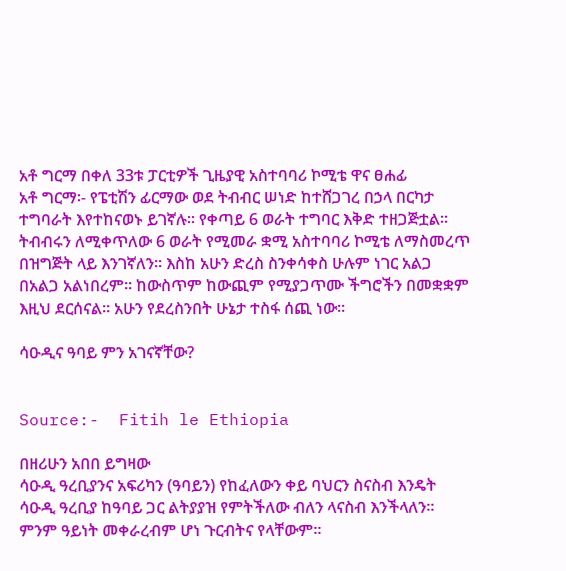አቶ ግርማ በቀለ 33ቱ ፓርቲዎች ጊዜያዊ አስተባባሪ ኮሚቴ ዋና ፀሐፊ
አቶ ግርማ፡- የፔቲሽን ፊርማው ወደ ትብብር ሠነድ ከተሸጋገረ በኃላ በርካታ ተግባራት እየተከናወኑ ይገኛሉ፡፡ የቀጣይ 6 ወራት ተግባር እቅድ ተዘጋጅቷል፡፡ ትብብሩን ለሚቀጥለው 6 ወራት የሚመራ ቋሚ አስተባባሪ ኮሚቴ ለማስመረጥ በዝግጅት ላይ እንገኛለን፡፡ እስከ አሁን ድረስ ስንቀሳቀስ ሁሉም ነገር አልጋ በአልጋ አልነበረም፡፡ ከውስጥም ከውጪም የሚያጋጥሙ ችግሮችን በመቋቋም እዚህ ደርሰናል፡፡ አሁን የደረስንበት ሁኔታ ተስፋ ሰጪ ነው፡፡

ሳዑዲና ዓባይ ምን አገናኛቸው?


Source:-  Fitih le Ethiopia

በዘሪሁን አበበ ይግዛው
ሳዑዲ ዓረቢያንና አፍሪካን (ዓባይን) የከፈለውን ቀይ ባህርን ስናስብ እንዴት ሳዑዲ ዓረቢያ ከዓባይ ጋር ልትያያዝ የምትችለው ብለን ላናስብ እንችላለን፡፡ ምንም ዓይነት መቀራረብም ሆነ ጉርብትና የላቸውም፡፡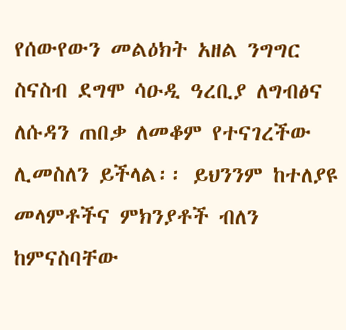የሰውየውን መልዕክት አዘል ንግግር ስናስብ ደግሞ ሳዑዲ ዓረቢያ ለግብፅና ለሱዳን ጠበቃ ለመቆም የተናገረችው ሊመስለን ይችላል፡፡ ይህንንም ከተለያዩ መላምቶችና ምክንያቶች ብለን ከምናስባቸው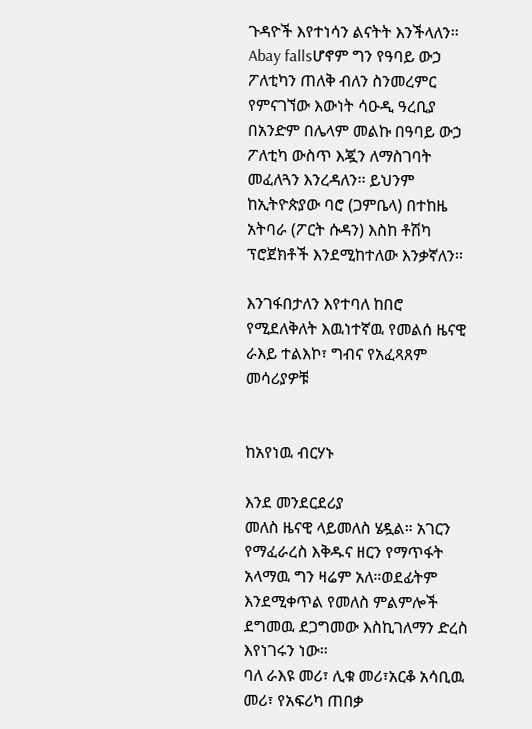ጉዳዮች እየተነሳን ልናትት እንችላለን፡፡Abay fallsሆኖም ግን የዓባይ ውኃ ፖለቲካን ጠለቅ ብለን ስንመረምር የምናገኘው እውነት ሳዑዲ ዓረቢያ በአንድም በሌላም መልኩ በዓባይ ውኃ ፖለቲካ ውስጥ እጇን ለማስገባት መፈለጓን እንረዳለን፡፡ ይህንም ከኢትዮጵያው ባሮ (ጋምቤላ) በተከዜ አትባራ (ፖርት ሱዳን) እስከ ቶሽካ ፕሮጀክቶች እንደሚከተለው እንቃኛለን፡፡

እንገፋበታለን እየተባለ ከበሮ የሚደለቅለት እዉነተኛዉ የመልሰ ዜናዊ ራእይ ተልእኮ፣ ግብና የአፈጻጸም መሳሪያዎቹ


ከአየነዉ ብርሃኑ

እንደ መንደርደሪያ
መለስ ዜናዊ ላይመለስ ሄዷል። አገርን የማፈራረስ እቅዱና ዘርን የማጥፋት አላማዉ ግን ዛሬም አለ።ወደፊትም እንደሚቀጥል የመለስ ምልምሎች ደግመዉ ደጋግመው እስኪገለማን ድረስ እየነገሩን ነው።
ባለ ራእዩ መሪ፣ ሊቁ መሪ፣አርቆ አሳቢዉ መሪ፣ የአፍሪካ ጠበቃ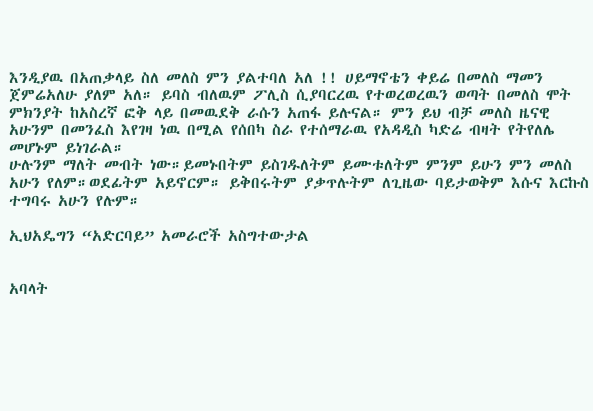እንዲያዉ በአጠቃላይ ስለ መለስ ምን ያልተባለ አለ !! ሀይማኖቴን ቀይሬ በመለስ ማመን ጀምሬአለሁ ያለም አለ። ይባስ ብለዉም ፖሊስ ሲያባርረዉ የተወረወረዉን ወጣት በመለስ ሞት ምክንያት ከአስረኛ ፎቅ ላይ በመዉደቅ ራሱን አጠፋ ይሉናል። ምን ይህ ብቻ መለስ ዜናዊ አሁንም በመንፈስ እየገዛ ነዉ በሚል የሰበካ ስራ የተሰማራዉ የአዳዲስ ካድሬ ብዛት የትየለሌ መሆኑም ይነገራል።
ሁሉንም ማለት መብት ነው።ይመኑበትም ይስገዱለትም ይሙቱለትም ምንም ይሁን ምን መለስ አሁን የለም።ወደፊትም አይኖርም። ይቅበሩትም ያቃጥሉትም ለጊዜው ባይታወቅም እሱና እርኩስ ተግባሩ አሁን የሉም።

ኢህአዴግን “አድርባይ” አመራሮች አስግተውታል


አባላት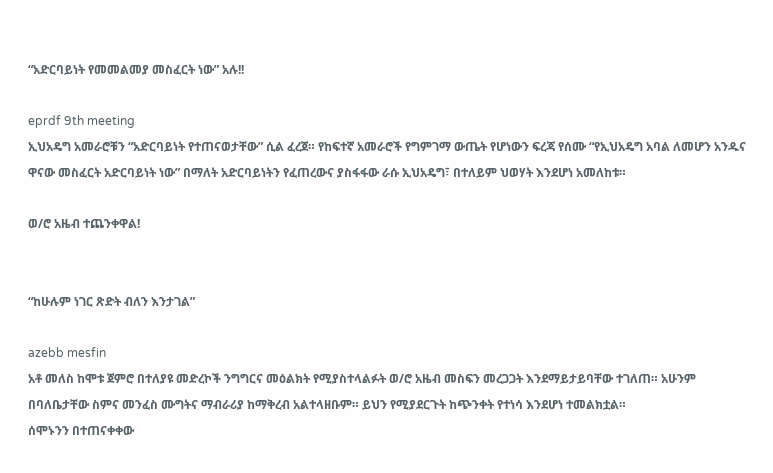“አድርባይነት የመመልመያ መስፈርት ነው” አሉ!!

eprdf 9th meeting
ኢህአዴግ አመራሮቹን “አድርባይነት የተጠናወታቸው” ሲል ፈረጀ። የከፍተኛ አመራሮች የግምገማ ውጤት የሆነውን ፍረጃ የሰሙ “የኢህአዴግ አባል ለመሆን አንዱና ዋናው መስፈርት አድርባይነት ነው” በማለት አድርባይነትን የፈጠረውና ያስፋፋው ራሱ ኢህአዴግ፣ በተለይም ህወሃት እንደሆነ አመለከቱ።

ወ/ሮ አዜብ ተጨንቀዋል!


“ከሁሉም ነገር ጽድት ብለን እንታገል”

azebb mesfin
አቶ መለስ ከሞቱ ጀምሮ በተለያዩ መድረኮች ንግግርና መዕልክት የሚያስተላልፉት ወ/ሮ አዜብ መስፍን መረጋጋት እንደማይታይባቸው ተገለጠ። አሁንም በባለቤታቸው ስምና መንፈስ ሙግትና ማብራሪያ ከማቅረብ አልተላዘቡም። ይህን የሚያደርጉት ከጭንቀት የተነሳ እንደሆነ ተመልክቷል።
ሰሞኑንን በተጠናቀቀው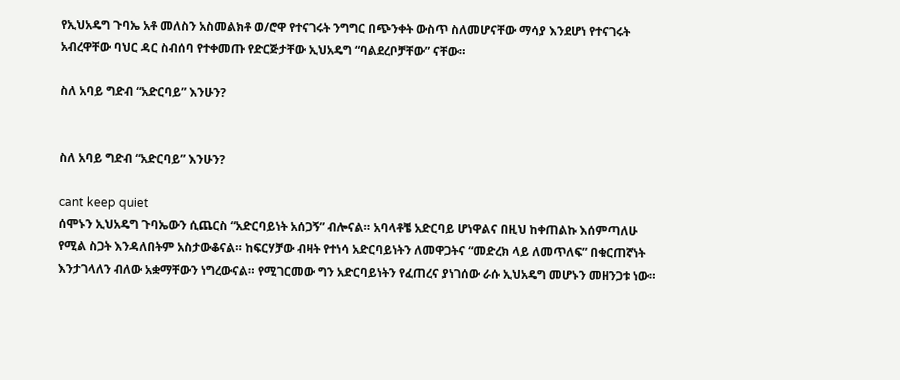የኢህአዴግ ጉባኤ አቶ መለስን አስመልክቶ ወ/ሮዋ የተናገሩት ንግግር በጭንቀት ውስጥ ስለመሆናቸው ማሳያ እንደሆነ የተናገሩት አብረዋቸው ባህር ዳር ስብሰባ የተቀመጡ የድርጅታቸው ኢህአዴግ “ባልደረቦቻቸው” ናቸው።

ስለ አባይ ግድብ “አድርባይ” እንሁን?


ስለ አባይ ግድብ “አድርባይ” እንሁን?

cant keep quiet
ሰሞኑን ኢህአዴግ ጉባኤውን ሲጨርስ “አድርባይነት አሰጋኝ” ብሎናል። አባላቶቼ አድርባይ ሆነዋልና በዚህ ከቀጠልኩ እሰምጣለሁ የሚል ስጋት እንዳለበትም አስታውቆናል። ከፍርሃቻው ብዛት የተነሳ አድርባይነትን ለመዋጋትና “መድረክ ላይ ለመጥለፍ” በቁርጠኛነት እንታገላለን ብለው አቋማቸውን ነግረውናል። የሚገርመው ግን አድርባይነትን የፈጠረና ያነገሰው ራሱ ኢህአዴግ መሆኑን መዘንጋቱ ነው።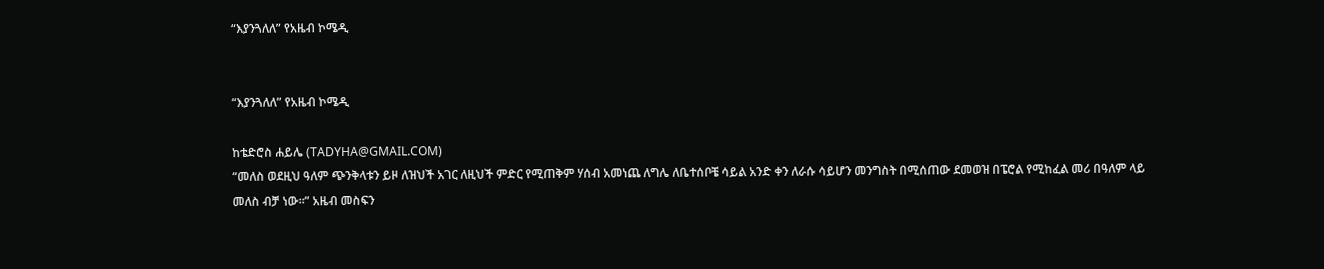“እያንጓለለ” የአዜብ ኮሜዲ


“እያንጓለለ” የአዜብ ኮሜዲ

ከቴድሮስ ሐይሌ (TADYHA@GMAIL.COM)
“መለስ ወደዚህ ዓለም ጭንቅላቱን ይዞ ለዝህች አገር ለዚህች ምድር የሚጠቅም ሃሰብ አመነጨ ለግሌ ለቤተሰቦቼ ሳይል አንድ ቀን ለራሱ ሳይሆን መንግስት በሚሰጠው ደመወዝ በፔሮል የሚከፈል መሪ በዓለም ላይ መለስ ብቻ ነው።” አዜብ መስፍን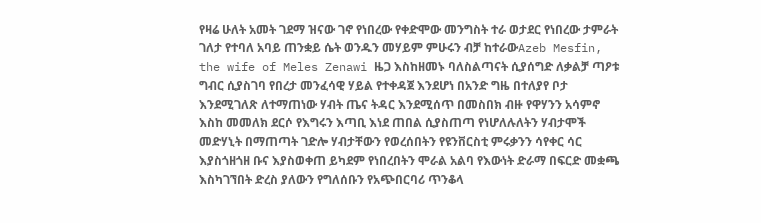የዛሬ ሁለት አመት ገደማ ዝናው ገኖ የነበረው የቀድሞው መንግስት ተራ ወታደር የነበረው ታምራት ገለታ የተባለ አባይ ጠንቋይ ሴት ወንዱን መሃይም ምሁሩን ብቻ ከተራውAzeb Mesfin, the wife of Meles Zenawi ዜጋ እስከዘመኑ ባለስልጣናት ሲያሰግድ ለቃልቻ ጣዖቱ ግብር ሲያስገባ የበረታ መንፈሳዊ ሃይል የተቀዳጀ እንደሆነ በአንድ ግዜ በተለያየ ቦታ እንደሚገለጽ ለተማጠነው ሃብት ጤና ትዳር እንደሚሰጥ በመስበክ ብዙ የዋሃንን አሳምኖ እስከ መመለክ ደርሶ የእግሩን እጣቢ እነደ ጠበል ሲያስጠጣ የነሆለሉለትን ሃብታሞች መድሃኒት በማጠጣት ገድሎ ሃብታቸውን የወረሰበትን የዩንቨርስቲ ምሩቃንን ሳየቀር ሳር እያስጎዘጎዘ ቡና እያስወቀጠ ይካደም የነበረበትን ሞራል አልባ የእውነት ድራማ በፍርድ መቋጫ እስካገኘበት ድረስ ያለውን የግለሰቡን የአጭበርባሪ ጥንቆላ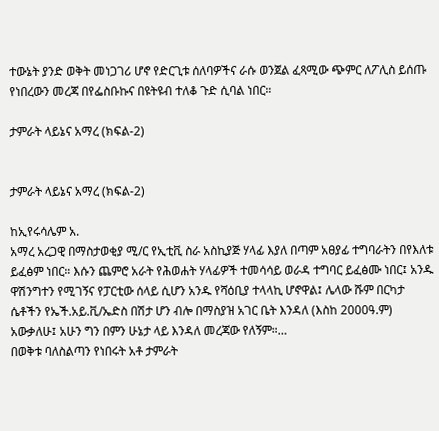ተውኔት ያንድ ወቅት መነጋገሪ ሆኖ የድርጊቱ ሰለባዎችና ራሱ ወንጀል ፈጻሚው ጭምር ለፖሊስ ይሰጡ የነበረውን መረጃ በየፌስቡኩና በዩትዩብ ተለቆ ጉድ ሲባል ነበር።

ታምራት ላይኔና አማረ (ክፍል-2)


ታምራት ላይኔና አማረ (ክፍል-2)

ከኢየሩሳሌም አ.
አማረ አረጋዊ በማስታወቂያ ሚ/ር የኢቲቪ ስራ አስኪያጅ ሃላፊ እያለ በጣም አፀያፊ ተግባራትን በየእለቱ ይፈፅም ነበር። እሱን ጨምሮ አራት የሕወሐት ሃላፊዎች ተመሳሳይ ወራዳ ተግባር ይፈፅሙ ነበር፤ አንዱ ዋሽንግተን የሚገኝና የፓርቲው ሰላይ ሲሆን አንዱ የሻዕቢያ ተላላኪ ሆኖዋል፤ ሌላው ሹም በርካታ ሴቶችን የኤች.አይ.ቪ/ኤድስ በሽታ ሆን ብሎ በማስያዝ አገር ቤት እንዳለ (እስከ 2000ዓ.ም) አውቃለሁ፤ አሁን ግን በምን ሁኔታ ላይ እንዳለ መረጃው የለኝም።…
በወቅቱ ባለስልጣን የነበሩት አቶ ታምራት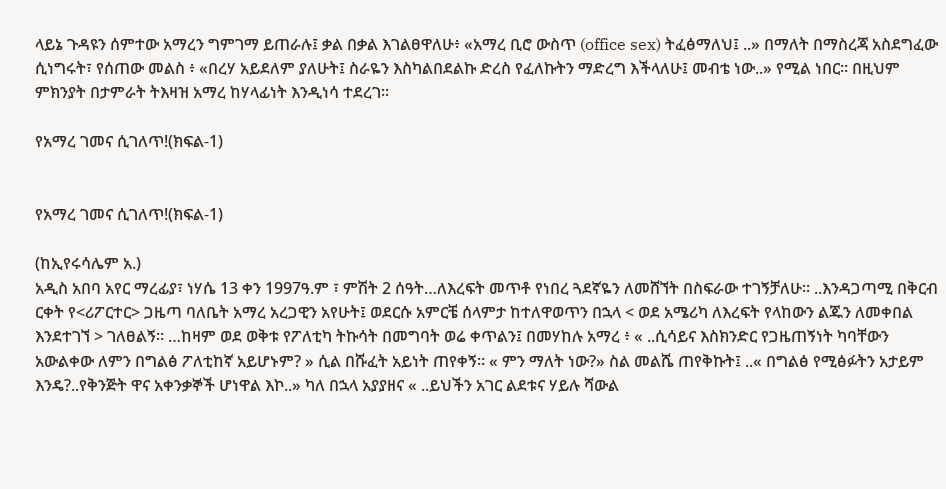ላይኔ ጉዳዩን ሰምተው አማረን ግምገማ ይጠራሉ፤ ቃል በቃል እገልፀዋለሁ፥ «አማረ ቢሮ ውስጥ (office sex) ትፈፅማለህ፤ ..» በማለት በማስረጃ አስደግፈው ሲነግሩት፣ የሰጠው መልስ ፥ «በረሃ አይደለም ያለሁት፤ ስራዬን እስካልበደልኩ ድረስ የፈለኩትን ማድረግ እችላለሁ፤ መብቴ ነው..» የሚል ነበር። በዚህም ምክንያት በታምራት ትእዛዝ አማረ ከሃላፊነት እንዲነሳ ተደረገ።

የአማረ ገመና ሲገለጥ!(ክፍል-1)


የአማረ ገመና ሲገለጥ!(ክፍል-1)

(ከኢየሩሳሌም አ.)
አዲስ አበባ አየር ማረፊያ፣ ነሃሴ 13 ቀን 1997ዓ.ም ፣ ምሽት 2 ሰዓት…ለእረፍት መጥቶ የነበረ ጓደኛዬን ለመሸኘት በስፍራው ተገኝቻለሁ። ..እንዳጋጣሚ በቅርብ ርቀት የ<ሪፖርተር> ጋዜጣ ባለቤት አማረ አረጋዊን አየሁት፤ ወደርሱ አምርቼ ሰላምታ ከተለዋወጥን በኋላ < ወደ አሜሪካ ለእረፍት የላከውን ልጁን ለመቀበል እንደተገኘ > ገለፀልኝ። …ከዛም ወደ ወቅቱ የፖለቲካ ትኩሳት በመግባት ወሬ ቀጥልን፤ በመሃከሉ አማረ ፥ « ..ሲሳይና እስክንድር የጋዜጠኝነት ካባቸውን አውልቀው ለምን በግልፅ ፖለቲከኛ አይሆኑም? » ሲል በሹፈት አይነት ጠየቀኝ። « ምን ማለት ነው?» ስል መልሼ ጠየቅኩት፤ ..« በግልፅ የሚፅፉትን አታይም እንዴ?..የቅንጅት ዋና አቀንቃኞች ሆነዋል እኮ..» ካለ በኋላ አያያዘና « ..ይህችን አገር ልደቱና ሃይሉ ሻውል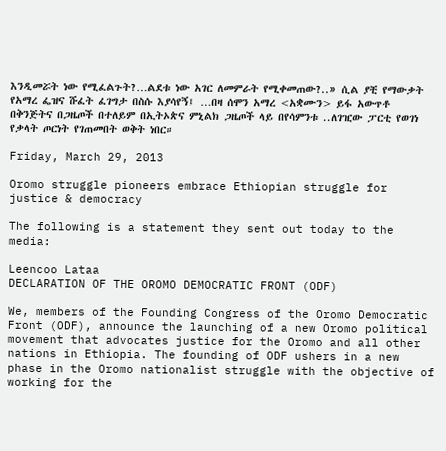እንዲመሯት ነው የሚፈልጉት?…ልደቱ ነው አገር ለመምራት የሚቀመጠው?..» ሲል ያቺ የማውቃት የአማረ ፌዝና ሹፈት ፈገግታ በስሱ እያሳየኝ፤ …በዛ ሰሞን አማረ <አቋሙን> ይፋ አውጥቶ በቅንጅትና በጋዜጦች በተለይም በኢትኦጵና ምኒልክ ጋዜጦች ላይ በየሳምንቱ ..ለገዢው ፓርቲ የወገነ የቃላት ጦርነት የገጠመበት ወቅት ነበር።

Friday, March 29, 2013

Oromo struggle pioneers embrace Ethiopian struggle for justice & democracy

The following is a statement they sent out today to the media:

Leencoo Lataa
DECLARATION OF THE OROMO DEMOCRATIC FRONT (ODF)

We, members of the Founding Congress of the Oromo Democratic Front (ODF), announce the launching of a new Oromo political movement that advocates justice for the Oromo and all other nations in Ethiopia. The founding of ODF ushers in a new phase in the Oromo nationalist struggle with the objective of working for the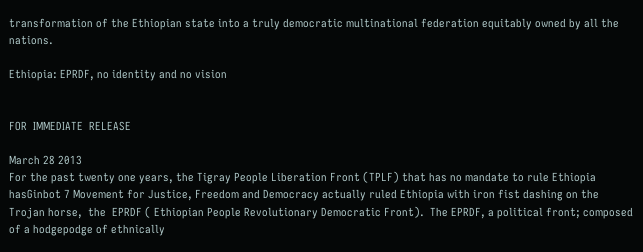transformation of the Ethiopian state into a truly democratic multinational federation equitably owned by all the nations.

Ethiopia: EPRDF, no identity and no vision


FOR  IMMEDIATE  RELEASE

March 28 2013
For the past twenty one years, the Tigray People Liberation Front (TPLF) that has no mandate to rule Ethiopia hasGinbot 7 Movement for Justice, Freedom and Democracy actually ruled Ethiopia with iron fist dashing on the  Trojan horse,  the  EPRDF ( Ethiopian People Revolutionary Democratic Front).  The EPRDF, a political front; composed of a hodgepodge of ethnically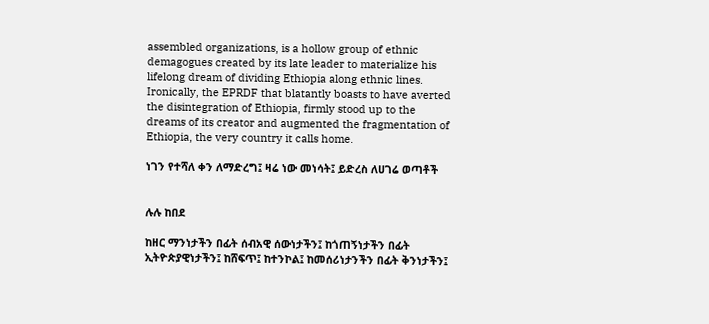assembled organizations, is a hollow group of ethnic demagogues created by its late leader to materialize his lifelong dream of dividing Ethiopia along ethnic lines. Ironically, the EPRDF that blatantly boasts to have averted the disintegration of Ethiopia, firmly stood up to the dreams of its creator and augmented the fragmentation of Ethiopia, the very country it calls home.

ነገን የተሻለ ቀን ለማድረግ፤ ዛሬ ነው መነሳት፤ ይድረስ ለሀገሬ ወጣቶች


ሉሉ ከበደ

ከዘር ማንነታችን በፊት ሰብአዊ ሰውነታችን፤ ከጎጠኝነታችን በፊት ኢትዮጵያዊነታችን፤ ከሸፍጥ፤ ከተንኮል፤ ከመሰሪነታንችን በፊት ቅንነታችን፤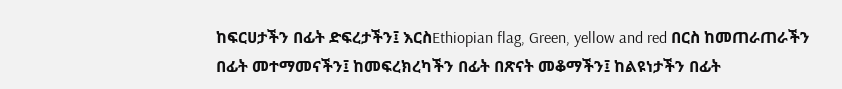ከፍርሀታችን በፊት ድፍረታችን፤ እርስEthiopian flag, Green, yellow and red በርስ ከመጠራጠራችን በፊት መተማመናችን፤ ከመፍረክረካችን በፊት በጽናት መቆማችን፤ ከልዩነታችን በፊት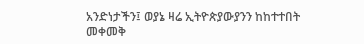አንድነታችን፤ ወያኔ ዛሬ ኢትዮጵያውያንን ከከተተበት መቀመቅ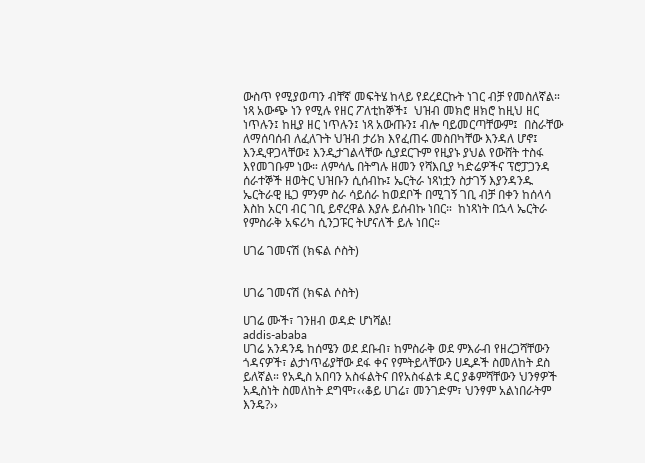ውስጥ የሚያወጣን ብቸኛ መፍትሄ ከላይ የደረደርኩት ነገር ብቻ የመስለኛል።
ነጻ አውጭ ነን የሚሉ የዘር ፖለቲከኞች፤  ህዝብ መክሮ ዘክሮ ከዚህ ዘር ነጥሉን፤ ከዚያ ዘር ነጥሉን፤ ነጻ አውጡን፤ ብሎ ባይመርጣቸውም፤  በስራቸው ለማሰባሰብ ለፈለጉት ህዝብ ታሪክ እየፈጠሩ መስበካቸው እንዳለ ሆኖ፤  እንዲዋጋላቸው፤ እንዲታገልላቸው ሲያደርጉም የዚያኑ ያህል የውሸት ተስፋ እየመገቡም ነው። ለምሳሌ በትግሉ ዘመን የሻእቢያ ካድሬዎችና ፕሮፓጋንዳ ሰራተኞች ዘወትር ህዝቡን ሲሰብኩ፤ ኤርትራ ነጻነቷን ስታገኝ እያንዳንዱ ኤርትራዊ ዜጋ ምንም ስራ ሳይሰራ ከወደቦች በሚገኝ ገቢ ብቻ በቀን ከሰላሳ እስከ አርባ ብር ገቢ ይኖረዋል እያሉ ይሰብኩ ነበር።  ከነጻነት በኋላ ኤርትራ የምስራቅ አፍሪካ ሲንጋፑር ትሆናለች ይሉ ነበር።

ሀገሬ ገመናሽ (ክፍል ሶስት)


ሀገሬ ገመናሽ (ክፍል ሶስት)

ሀገሬ ሙች፣ ገንዘብ ወዳድ ሆነሻል!
addis-ababa
ሀገሬ አንዳንዴ ከሰሜን ወደ ደቡብ፣ ከምስራቅ ወደ ምእራብ የዘረጋሻቸውን ጎዳናዎች፣ ልታነጥፊያቸው ደፋ ቀና የምትይላቸውን ሀዲዶች ስመለከት ደስ ይለኛል። የአዲስ አበባን አስፋልትና በየአስፋልቱ ዳር ያቆምሻቸውን ህንፃዎች አዲስነት ስመለከት ደግሞ፣‹‹ቆይ ሀገሬ፣ መንገድም፣ ህንፃም አልነበራትም እንዴ?››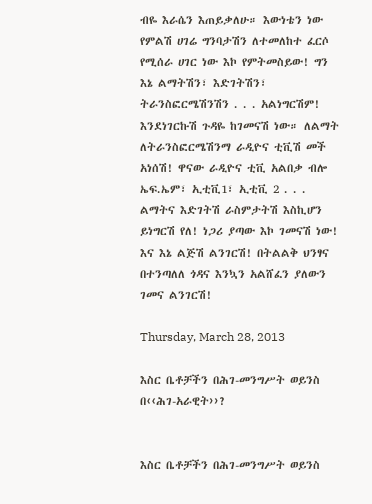ብዬ እራሴን እጠይቃለሁ። እውነቴን ነው የምልሽ ሀገሬ ግንባታሽን ለተመለከተ ፈርሶ የሚሰራ ሀገር ነው እኮ የምትመስይው! ግን እኔ ልማትሽን፣ እድገትሽን፣ ትራንስፎርሜሽንሽን . . . አልነግርሽም! እንደነገርኩሽ ጉዳዬ ከገመናሽ ነው። ለልማት ለትራንስፎርሜሽንማ ራዲዮና ቲቪሽ መች አነሰሽ! ዋናው ራዲዮና ቲቪ አልበቃ ብሎ ኤፍ.ኤም፣ ኢቲቪ1፣ ኢቲቪ 2 . . .  ልማትና እድገትሽ ራስምታትሽ እስኪሆን ይነግርሽ የለ! ነጋሪ ያጣው እኮ ገመናሽ ነው! እና እኔ ልጅሽ ልንገርሽ! በትልልቅ ህንፃና በተንጣለለ ጎዳና እንኳን አልሸፈን ያለውን ገመና ልንገርሽ!

Thursday, March 28, 2013

እስር ቤቶቻችን በሕገ-መንግሥት ወይንስ በ‹‹ሕገ-አራዊት››?


እስር ቤቶቻችን በሕገ-መንግሥት ወይንስ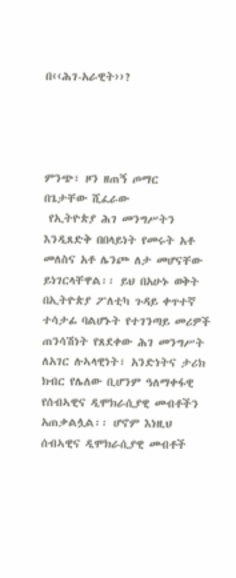በ‹‹ሕገ-አራዊት››?




ምንጭ፣ ዞን ዘጠኝ ጦማር
በጌታቸው ሺፈራው
 የኢትዮጵያ ሕገ መንግሥትን እንዲጸድቅ በበላይነት የመሩት አቶ መለስና አቶ ሌንጮ ለታ መሆናቸው ይነገርላቸዋል፡፡ ይህ በአሁኑ ወቅት በኢትዮጵያ ፖለቲካ ጉዳይ ቀጥተኛ ተሳታፊ ባልሆኑት የተገንጣይ መሪዎች ጠንሳሽነት የጸደቀው ሕገ መንግሥት ለአገር ሉኣላዊነት፣ አንድነትና ታሪክ ክብር የሌለው ቢሆንም ዓለማቀፋዊ የሰብኣዊና ዲሞክራሲያዊ መብቶችን አጠቃልሏል፡፡ ሆኖም እነዚህ ሰብኣዊና ዲሞክራሲያዊ መብቶች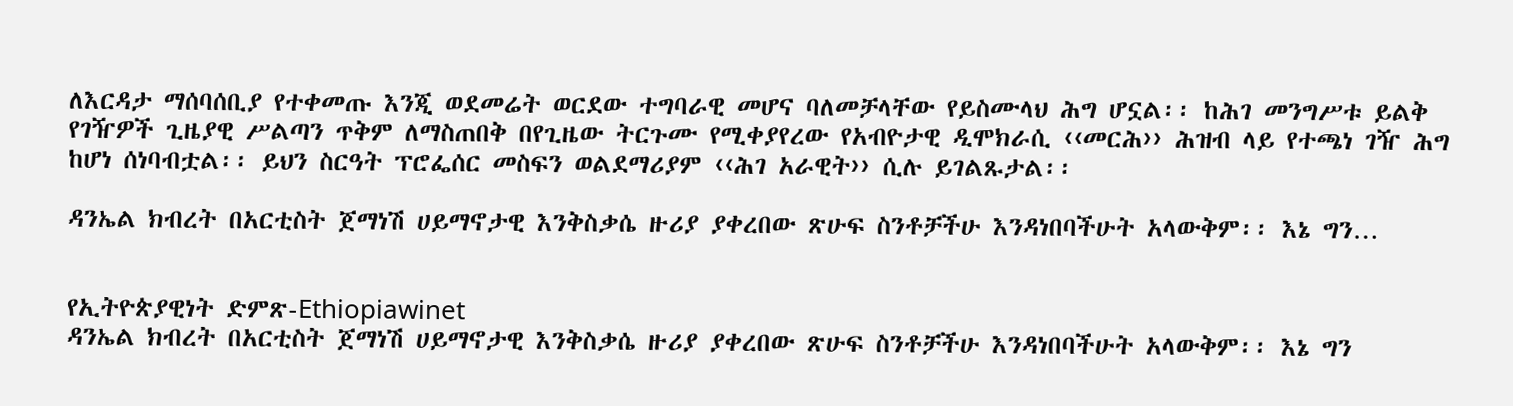ለእርዳታ ማሰባሰቢያ የተቀመጡ እንጂ ወደመሬት ወርደው ተግባራዊ መሆና ባለመቻላቸው የይስሙላህ ሕግ ሆኗል፡፡ ከሕገ መንግሥቱ ይልቅ የገዥዎች ጊዜያዊ ሥልጣን ጥቅም ለማስጠበቅ በየጊዜው ትርጉሙ የሚቀያየረው የአብዮታዊ ዲሞክራሲ ‹‹መርሕ›› ሕዝብ ላይ የተጫነ ገዥ ሕግ ከሆነ ሰነባብቷል፡፡ ይህን ስርዓት ፕሮፌሰር መስፍን ወልደማሪያም ‹‹ሕገ አራዊት›› ሲሉ ይገልጹታል፡፡

ዳንኤል ክብረት በአርቲስት ጀማነሽ ሀይማኖታዊ እንቅስቃሴ ዙሪያ ያቀረበው ጽሁፍ ስንቶቻችሁ እንዳነበባችሁት አላውቅም፡፡ እኔ ግን…


የኢትዮጵያዊነት ድምጽ-Ethiopiawinet
ዳንኤል ክብረት በአርቲስት ጀማነሽ ሀይማኖታዊ እንቅስቃሴ ዙሪያ ያቀረበው ጽሁፍ ስንቶቻችሁ እንዳነበባችሁት አላውቅም፡፡ እኔ ግን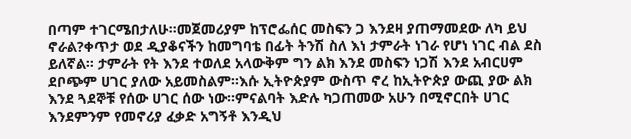በጣም ተገርሜበታለሁ፡፡መጀመሪያም ከፕሮፌሰር መስፍን ጋ እንደዛ ያጠማመደው ለካ ይህ ኖራል?ቀጥታ ወደ ዲያቆናችን ከመግባቴ በፊት ትንሽ ስለ እነ ታምራት ነገራ የሆነ ነገር ብል ደስ ይለኛል፡፡ ታምራት የት እንደ ተወለደ አላውቅም ግን ልክ እንደ መስፍን ነጋሽ እንደ አብርሀም ደቦጭም ሀገር ያለው አይመስልም፡፡እሱ ኢትዮጵያም ውስጥ ኖረ ከኢትዮጵያ ውጪ ያው ልክ እንደ ጓደኞቹ የሰው ሀገር ሰው ነው፡፡ምናልባት እድሉ ካጋጠመው አሁን በሚኖርበት ሀገር እንደምንም የመኖሪያ ፈቃድ አግኝቶ እንዲህ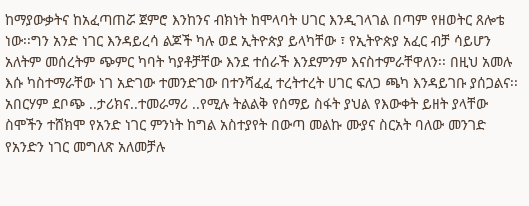ከማያውቃትና ከአፈጣጠሯ ጀምሮ እንከንና ብክነት ከሞላባት ሀገር እንዲገላገል በጣም የዘወትር ጸሎቴ ነው፡፡ግን አንድ ነገር እንዳይረሳ ልጆች ካሉ ወደ ኢትዮጵያ ይላካቸው ፣ የኢትዮጵያ አፈር ብቻ ሳይሆን አለትም መሰረትም ጭምር ካባት ካያቶቻቸው እንደ ተሰራች እንደምንም እናስተምራቸዋለን፡፡ በዚህ አመሉ እሱ ካስተማራቸው ነገ አድገው ተመንድገው በተንሻፈፈ ተረትተረት ሀገር ፍለጋ ጫካ እንዳይገቡ ያሰጋልና፡፡አበርሃም ደቦጭ ..ታሪክና..ተመራማሪ ..የሚሉ ትልልቅ የሰማይ ስፋት ያህል የእውቀት ይዘት ያላቸው ስሞችን ተሸክሞ የአንድ ነገር ምንነት ከግል አስተያየት በውጣ መልኩ ሙያና ስርአት ባለው መንገድ የአንድን ነገር መግለጽ አለመቻሉ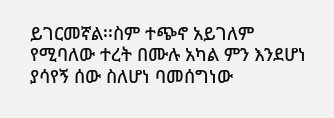ይገርመኛል፡፡ስም ተጭኖ አይገለም የሚባለው ተረት በሙሉ አካል ምን እንደሆነ ያሳየኝ ሰው ስለሆነ ባመሰግነው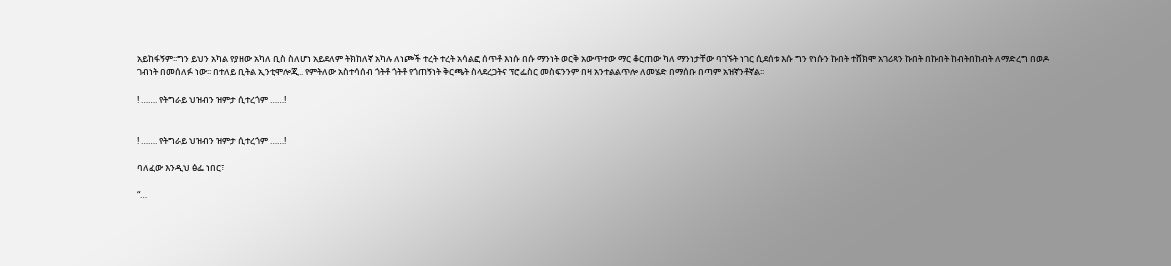አይከፋኝም፡፡ግን ይህን አካል የያዘው አካለ ቢስ ስለሆነ አይደለም ትክከለኛ አካሉ ለነጮች ተረት ተረት አሳልፎ ሰጥቶ እነሱ በሱ ማንነት ወርቅ አውጥተው ማር ቆርጠው ካለ ማንነታቸው ባገኙት ነገር ሲደሰቱ እሱ ግን የነሱን ኩበት ተሸክሞ አገሪጻን ኩበት በኩበት ከብትበከብት ለማድረግ በወዶ ገብነት በመሰለፉ ነው፡፡ በተለይ ቢትል ኢንቲሞሎጂ.. የምትለው አስተሳሰብ ጎትቶ ጎትቶ የጎጠኝነት ቅርጫት ስላደረጋትና ፕሮፌስር መስፍንንም በዛ አንተልልጥሎ ለመሄድ በማሰቡ በጣም አዝኛንቶኛል፡፡

! ……. የትግራይ ህዝብን ዝምታ ሲተረጎም ……!


! ……. የትግራይ ህዝብን ዝምታ ሲተረጎም ……!

ባለፈው እንዲህ ፅፌ ነበር፣

“…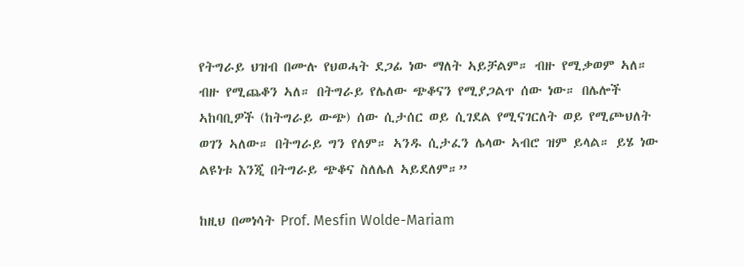የትግራይ ህዝብ በሙሉ የህወሓት ደጋፊ ነው ማለት ኣይቻልም። ብዙ የሚቃወም ኣለ። ብዙ የሚጨቆን ኣለ። በትግራይ የሌለው ጭቆናን የሚያጋልጥ ሰው ነው። በሌሎች ኣከባቢዎች (ከትግራይ ውጭ) ሰው ሲታሰር ወይ ሲገደል የሚናገርለት ወይ የሚጮህለት ወገን ኣለው። በትግራይ ግን የለም። ኣንዱ ሲታፈን ሌላው ኣብሮ ዝም ይላል። ይሄ ነው ልዩነቱ እንጂ በትግራይ ጭቆና ስለሌለ ኣይደለም።”

ከዚህ በመነሳት Prof. Mesfin Wolde-Mariam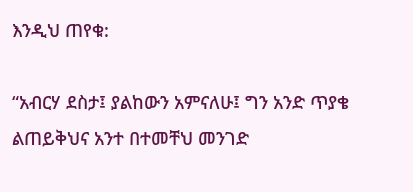እንዲህ ጠየቁ:

“አብርሃ ደስታ፤ ያልከውን አምናለሁ፤ ግን አንድ ጥያቄ ልጠይቅህና አንተ በተመቸህ መንገድ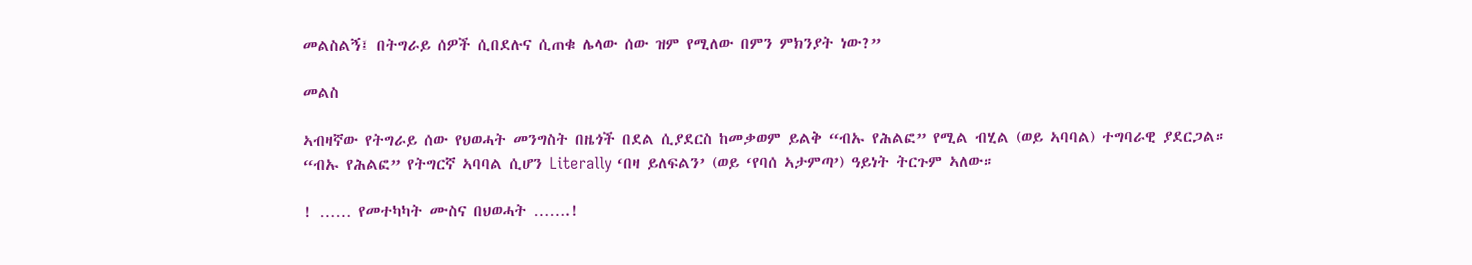መልስልኝ፤ በትግራይ ሰዎች ሲበደሉና ሲጠቁ ሌላው ሰው ዝም የሚለው በምን ምክንያት ነው?”

መልስ

ኣብዛኛው የትግራይ ሰው የህወሓት መንግስት በዜጎች በደል ሲያደርስ ከመቃወም ይልቅ “ብኡ የሕልፎ” የሚል ብሂል (ወይ ኣባባል) ተግባራዊ ያደርጋል። “ብኡ የሕልፎ” የትግርኛ ኣባባል ሲሆን Literally ‘በዛ ይለፍልን’ (ወይ ‘የባሰ ኣታምጣ’) ዓይነት ትርጉም ኣለው።

! …… የመተካካት ሙስና በህወሓት …….!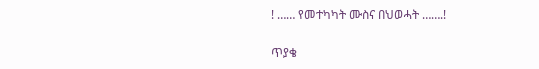! …… የመተካካት ሙስና በህወሓት …….!

ጥያቄ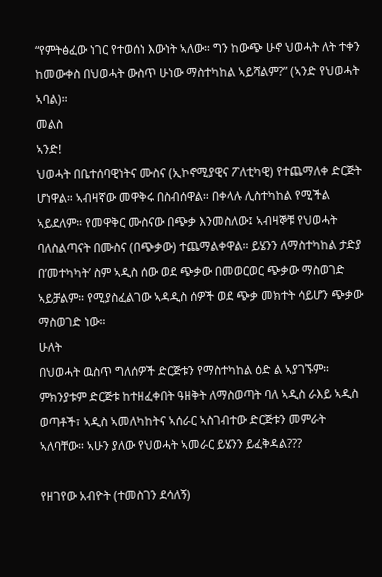“የምትፅፈው ነገር የተወሰነ እውነት ኣለው። ግን ከውጭ ሁኖ ህወሓት ለት ተቀን ከመውቀስ በህወሓት ውስጥ ሁነው ማስተካከል ኣይሻልም?” (ኣንድ የህወሓት ኣባል)።
መልስ
ኣንድ!
ህወሓት በቤተሰባዊነትና ሙስና (ኢኮኖሚያዊና ፖለቲካዊ) የተጨማለቀ ድርጅት ሆነዋል። ኣብዛኛው መዋቅሩ በስብሰዋል። በቀላሉ ሊስተካከል የሚችል ኣይደለም። የመዋቅር ሙስናው በጭቃ እንመስለው፤ ኣብዛኞቹ የህወሓት ባለስልጣናት በሙስና (በጭቃው) ተጨማልቀዋል። ይሄንን ለማስተካከል ታድያ በ’መተካካት’ ስም ኣዲስ ሰው ወደ ጭቃው በመወርወር ጭቃው ማስወገድ ኣይቻልም። የሚያስፈልገው ኣዳዲስ ሰዎች ወደ ጭቃ መክተት ሳይሆን ጭቃው ማስወገድ ነው።
ሁለት
በህወሓት ዉስጥ ግለሰዎች ድርጅቱን የማስተካከል ዕድ ል ኣያገኙም። ምክንያቱም ድርጅቱ ከተዘፈቀበት ዓዘቅት ለማስወጣት ባለ ኣዲስ ራእይ ኣዲስ ወጣቶች፣ ኣዲስ ኣመለካከትና ኣሰራር ኣስገብተው ድርጅቱን መምራት ኣለባቸው። ኣሁን ያለው የህወሓት ኣመራር ይሄንን ይፈቅዳል???

የዘገየው አብዮት (ተመስገን ደሳለኝ)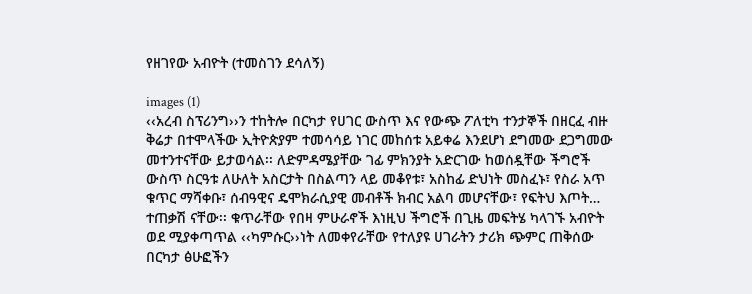የዘገየው አብዮት (ተመስገን ደሳለኝ)

images (1)
‹‹አረብ ስፕሪንግ››ን ተከትሎ በርካታ የሀገር ውስጥ እና የውጭ ፖለቲካ ተንታኞች በዘርፈ ብዙ ቅሬታ በተሞላችው ኢትዮጵያም ተመሳሳይ ነገር መከሰቱ አይቀሬ እንደሆነ ደግመው ደጋግመው መተንተናቸው ይታወሳል፡፡ ለድምዳሜያቸው ገፊ ምክንያት አድርገው ከወሰዷቸው ችግሮች ውስጥ ስርዓቱ ለሁለት አስርታት በስልጣን ላይ መቆየቱ፣ አስከፊ ድህነት መስፈኑ፣ የስራ አጥ ቁጥር ማሻቀቡ፣ ሰብዓዊና ዴሞክራሲያዊ መብቶች ክብር አልባ መሆናቸው፣ የፍትህ እጦት… ተጠቃሽ ናቸው፡፡ ቁጥራቸው የበዛ ምሁራኖች እነዚህ ችግሮች በጊዜ መፍትሄ ካላገኙ አብዮት ወደ ሚያቀጣጥል ‹‹ካምሱር››ነት ለመቀየራቸው የተለያዩ ሀገራትን ታሪክ ጭምር ጠቅሰው በርካታ ፅሁፎችን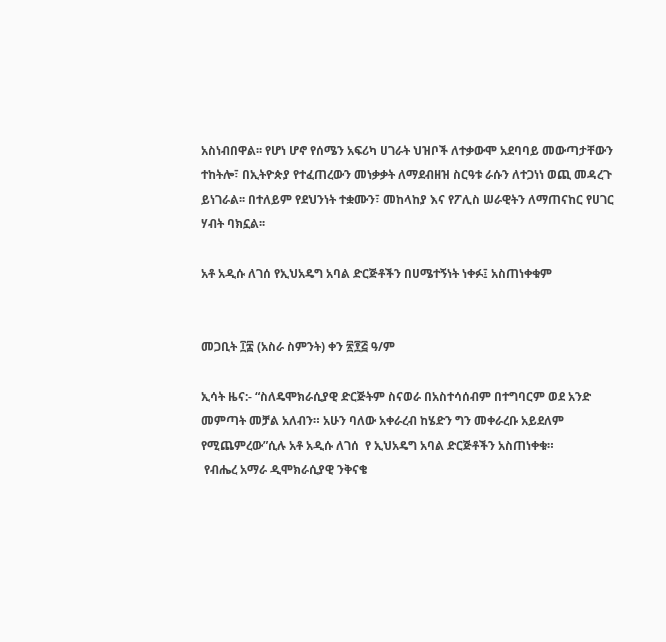አስነብበዋል፡፡ የሆነ ሆኖ የሰሜን አፍሪካ ሀገራት ህዝቦች ለተቃውሞ አደባባይ መውጣታቸውን ተከትሎ፣ በኢትዮጵያ የተፈጠረውን መነቃቃት ለማደብዘዝ ስርዓቱ ራሱን ለተጋነነ ወጪ መዳረጉ ይነገራል፡፡ በተለይም የደህንነት ተቋሙን፣ መከላከያ እና የፖሊስ ሠራዊትን ለማጠናከር የሀገር ሃብት ባክኗል፡፡

አቶ አዲሱ ለገሰ የኢህአዴግ አባል ድርጅቶችን በሀሜተኝነት ነቀፉ፤ አስጠነቀቁም


መጋቢት ፲፰ (አስራ ስምንት) ቀን ፳፻፭ ዓ/ም

ኢሳት ዜና:- “ስለዴሞክራሲያዊ ድርጅትም ስናወራ በአስተሳሰብም በተግባርም ወደ አንድ መምጣት መቻል አለብን። አሁን ባለው አቀራረብ ከሄድን ግን መቀራረቡ አይደለም የሚጨምረው”ሲሉ አቶ አዲሱ ለገሰ  የ ኢህአዴግ አባል ድርጅቶችን አስጠነቀቁ።
 የብሔረ አማራ ዲሞክራሲያዊ ንቅናቄ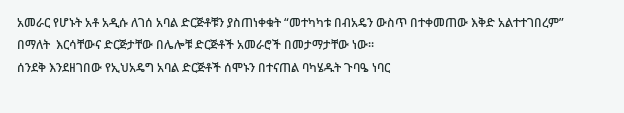አመራር የሆኑት አቶ አዲሱ ለገሰ አባል ድርጅቶቹን ያስጠነቀቁት “መተካካቱ በብአዴን ውስጥ በተቀመጠው እቅድ አልተተገበረም” በማለት  እርሳቸውና ድርጅታቸው በሌሎቹ ድርጅቶች አመራሮች በመታማታቸው ነው።
ሰንደቅ እንደዘገበው የኢህአዴግ አባል ድርጅቶች ሰሞኑን በተናጠል ባካሄዱት ጉባዔ ነባር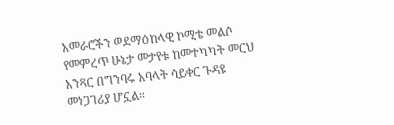አመራሮችን ወደማዕከላዊ ኮሚቴ መልሶ የመምረጥ ሁኔታ መታየቱ ከመተካካት መርህ አንጻር በግንባሩ አባላት ሳይቀር ጉዳዩ መነጋገሪያ ሆኗል።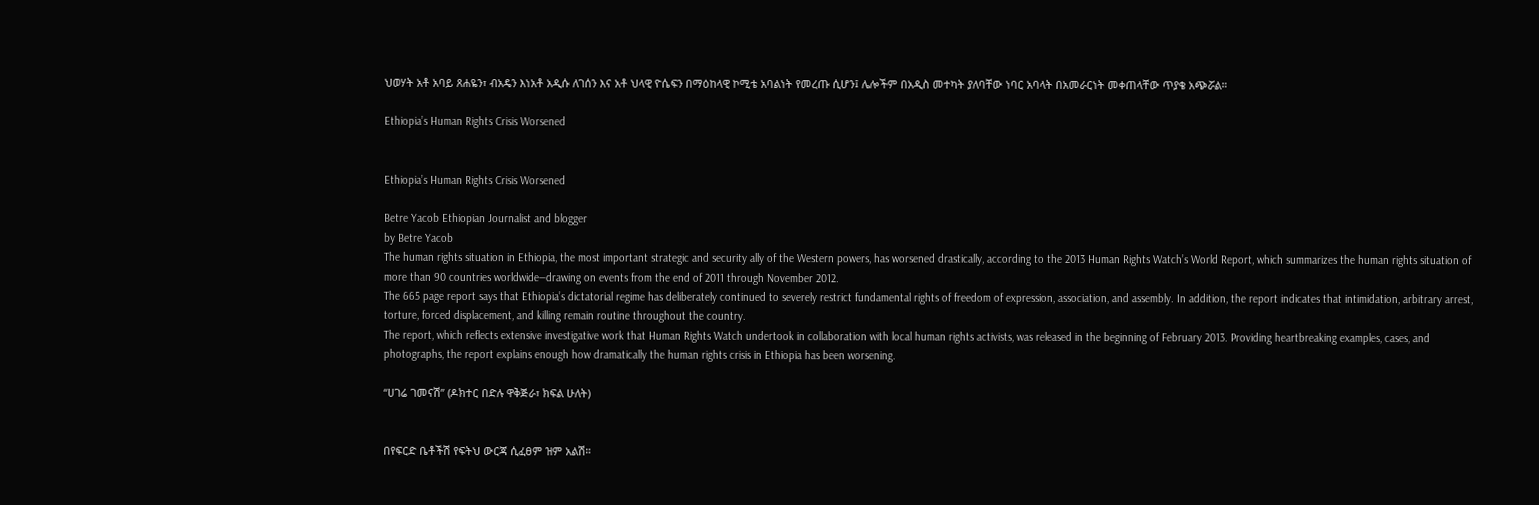ህወሃት አቶ አባይ ጸሐዬን፣ ብአዴን እነአቶ አዲሱ ለገሰን እና አቶ ህላዊ ዮሴፍን በማዕከላዊ ኮሚቴ አባልነት የመረጡ ሲሆን፤ ሌሎችም በአዲስ መተካት ያለባቸው ነባር አባላት በአመራርነት መቀጠላቸው ጥያቄ አጭሯል።

Ethiopia’s Human Rights Crisis Worsened


Ethiopia’s Human Rights Crisis Worsened

Betre Yacob Ethiopian Journalist and blogger
by Betre Yacob
The human rights situation in Ethiopia, the most important strategic and security ally of the Western powers, has worsened drastically, according to the 2013 Human Rights Watch’s World Report, which summarizes the human rights situation of more than 90 countries worldwide—drawing on events from the end of 2011 through November 2012.
The 665 page report says that Ethiopia’s dictatorial regime has deliberately continued to severely restrict fundamental rights of freedom of expression, association, and assembly. In addition, the report indicates that intimidation, arbitrary arrest, torture, forced displacement, and killing remain routine throughout the country.
The report, which reflects extensive investigative work that Human Rights Watch undertook in collaboration with local human rights activists, was released in the beginning of February 2013. Providing heartbreaking examples, cases, and photographs, the report explains enough how dramatically the human rights crisis in Ethiopia has been worsening.

“ሀገሬ ገመናሽ” (ዶክተር በድሉ ዋቅጅራ፣ ክፍል ሁለት)


በየፍርድ ቤቶችሽ የፍትህ ውርጃ ሲፈፀም ዝም አልሽ።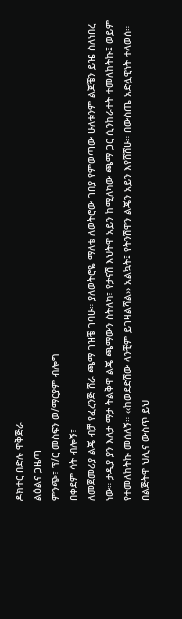ዶክተር በድሉ ዋቅጅራ
ልዕልና ጋዜጣ
ምንጭ፣ ፕ/ር መስፍን ወ/ማርያም ብሎግ
በቀደም ሳት ብሎኝ፣
ለመጀመሪያ ልጄ ብቻ የፈረንጅ ሸራ ጫማ ገዝቼ ገባሁ። ያለወትሮዬ ማለቴ ለወትሮው ገበያ የምወጣው ሁለቱንም ልጆቼን ይዤ ስለነበረ ነው። ታዲያ ያን እለታ ማታ ትልቅዋ ልጄ ጫማውን ስትለካ፣ የታናሽ እህትዋ አይን ከሚለካው ጫማ ጋር ሲንከራተት ተመለከትኩ፤ ወይም የተመለከትኩ መሰለኝ። ‹‹ከወደድሽው ላንቺም ይገዛልሻል›› አልኳት፤ የትንሽዋን ልጄን አይን እየሸሸሁ። በውስጤ አድሏዊነት ተላወሰ። በልጅትዋ ህሊና ውስጥ ይህ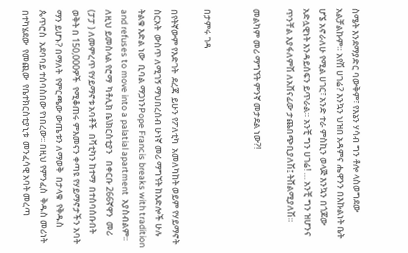ስሜት እንደማያድር ባውቅም፣ የእኔን ሃሳብ ግን ቶሎ ላስወግደው አልቻልኩም። አየሽ ሀገሬ? እንኳን ህዝበ አዳምና ሔዋንን በእኩልነት ቤት ሆኜ አኖራለሁ የሚል ሀገር፣ አንድ ተራ ምስኪን ወላጅ እንኳን በጎጆው አድሏዊነት እንዳይሰፍን ይጥራል። አንቺ ግን ሀገሬ! … አንቺ ግን ዝሆንና ጥንቸል እያፋለምሽ ለአሸናፊው ታጨበጭቢያለሽ፤ ትሸልሚያለሽ።

መልካም መሪ ማግኘት ምንኛ መታደል ነው?!


በታምሩ ገዳ

በየትኛውም የእድገት  ደረጃ  ይሁን የፖለቲካ  አመለካከት ወይም የሃይማኖት  ስርአት  ውስጥ ለሚገኝ ማህበረሰብ ሁነኛ መሪ ማግኘት ከእድሎች ሁሉ ትልቁ እድል ነው  ቢባል ማጋነንPope Francis breaks with tradition and refuses to move into a palatial apartment  አያስብልም፡፡
ለዚህ ይመስላል የሮማ  ካቶሊክ ቤ\ክርስቲያን   በቀርቡ 266ኛዋን  መሪ (ፓፓ ) ለመምረጥ የሃይማኖቱ አባቶች  በቫቲካን ከተማ  በተሰባሰቡበት  ወቅት በ 150,000ዎች  የሚቆጠሩ ምእመናን ቀጣዩ የሃይማኖታችን አባት  ማን ይሆኑ? በማለት  የምርጫው ውጤቱን ለማወቅ  በታላቁ  የቅዱስ  ጴጥሮስ  አደባባይ ተሰባስበው የነበረው፡፡ በዚህ የምንፈስ  ቅዱስ መሪነት  በተካሄደው  የመጪው  የቤተክርስቲያኒቱ  መንፈሳዊ አባት መረጣ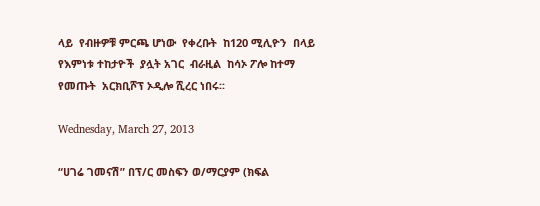ላይ  የብዙዎቹ ምርጫ ሆነው  የቀረቡት  ከ120 ሚሊዮን  በላይ የእምነቱ ተከታዮች  ያሏት አገር  ብራዚል  ከሳኦ ፖሎ ከተማ  የመጡት  አርክቢሾፕ ኦዲሎ ሺረር ነበሩ፡፡

Wednesday, March 27, 2013

“ሀገሬ ገመናሽ” በፕ/ር መስፍን ወ/ማርያም (ክፍል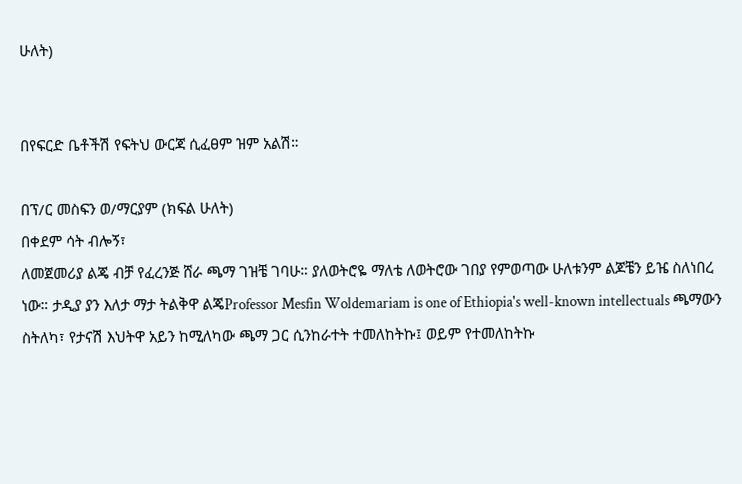ሁለት)


በየፍርድ ቤቶችሽ የፍትህ ውርጃ ሲፈፀም ዝም አልሽ።

በፕ/ር መስፍን ወ/ማርያም (ክፍል ሁለት)
በቀደም ሳት ብሎኝ፣
ለመጀመሪያ ልጄ ብቻ የፈረንጅ ሸራ ጫማ ገዝቼ ገባሁ። ያለወትሮዬ ማለቴ ለወትሮው ገበያ የምወጣው ሁለቱንም ልጆቼን ይዤ ስለነበረ ነው። ታዲያ ያን እለታ ማታ ትልቅዋ ልጄProfessor Mesfin Woldemariam is one of Ethiopia's well-known intellectuals ጫማውን ስትለካ፣ የታናሽ እህትዋ አይን ከሚለካው ጫማ ጋር ሲንከራተት ተመለከትኩ፤ ወይም የተመለከትኩ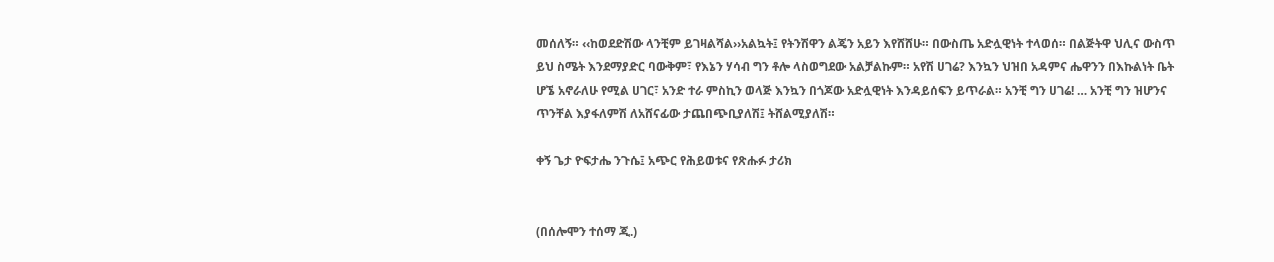መሰለኝ። ‹‹ከወደድሽው ላንቺም ይገዛልሻል››አልኳት፤ የትንሽዋን ልጄን አይን እየሸሸሁ። በውስጤ አድሏዊነት ተላወሰ። በልጅትዋ ህሊና ውስጥ ይህ ስሜት እንደማያድር ባውቅም፣ የእኔን ሃሳብ ግን ቶሎ ላስወግደው አልቻልኩም። አየሽ ሀገሬ? እንኳን ህዝበ አዳምና ሔዋንን በእኩልነት ቤት ሆኜ አኖራለሁ የሚል ሀገር፣ አንድ ተራ ምስኪን ወላጅ እንኳን በጎጆው አድሏዊነት እንዳይሰፍን ይጥራል። አንቺ ግን ሀገሬ! … አንቺ ግን ዝሆንና ጥንቸል እያፋለምሽ ለአሸናፊው ታጨበጭቢያለሽ፤ ትሸልሚያለሽ።

ቀኝ ጌታ ዮፍታሔ ንጉሴ፤ አጭር የሕይወቱና የጽሑፉ ታሪክ


(በሰሎሞን ተሰማ ጂ.)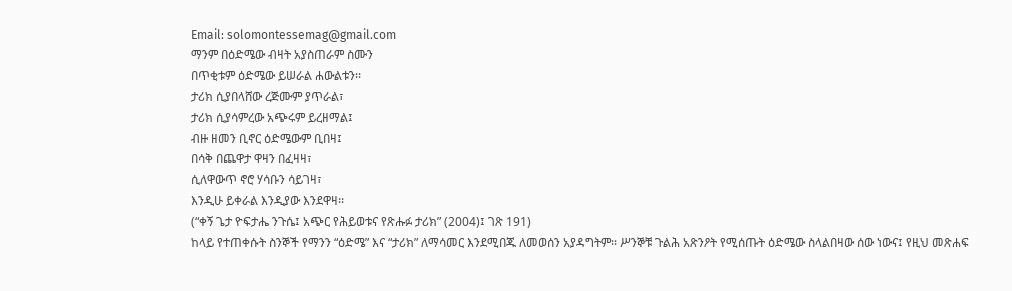Email: solomontessemag@gmail.com
ማንም በዕድሜው ብዛት አያስጠራም ስሙን
በጥቂቱም ዕድሜው ይሠራል ሐውልቱን፡፡
ታሪክ ሲያበላሸው ረጅሙም ያጥራል፣
ታሪክ ሲያሳምረው አጭሩም ይረዘማል፤
ብዙ ዘመን ቢኖር ዕድሜውም ቢበዛ፤
በሳቅ በጨዋታ ዋዛን በፈዛዛ፣
ሲለዋውጥ ኖሮ ሃሳቡን ሳይገዛ፣
እንዲሁ ይቀራል እንዲያው እንደዋዛ፡፡
(“ቀኝ ጌታ ዮፍታሔ ንጉሴ፤ አጭር የሕይወቱና የጽሑፉ ታሪክ” (2004)፤ ገጽ 191)
ከላይ የተጠቀሱት ስንኞች የማንን “ዕድሜ” እና “ታሪክ” ለማሳመር እንደሚበጁ ለመወሰን አያዳግትም፡፡ ሥንኞቹ ጉልሕ አጽንዖት የሚሰጡት ዕድሜው ስላልበዛው ሰው ነውና፤ የዚህ መጽሐፍ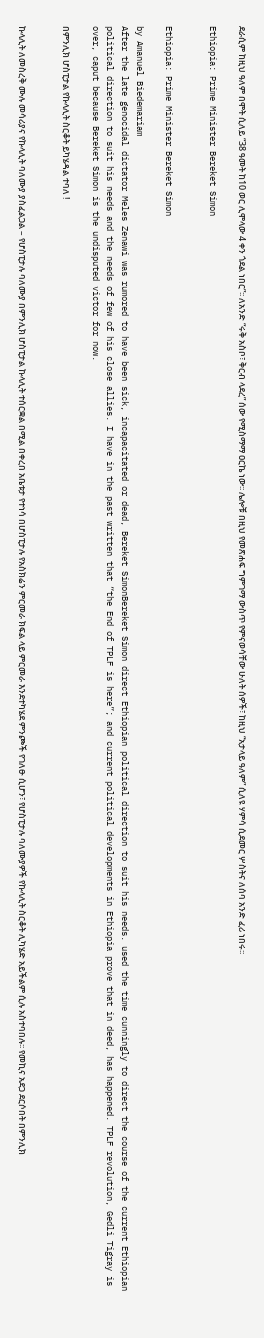ደራሲም ከዚህ ዓለም በሞት ሲለይ “38 ዓመት ከ10 ወር ሊሞላው 4 ቀን ጎደል ነበር”፡፡ ለአንድ “ሩቅ አስቦ፣ ቅርብ ላደረ” ሰው የሚስማማ ዐርኬ ነው፡፡ ሌሎቹ በዚህ የመጽሐፍ ግምገማ ውስጥ የምናወሳቸው ሁለት ሰዎች፣ ከዚህ “አታላይ ዓለም” ሲለዩ ሃምሳ ሲደመር ሦስትና ለሰባ አንድ ፈሪ ነበሩ፡፡

Ethiopia: Prime Minister Bereket Simon


Ethiopia: Prime Minister Bereket Simon

by Amanuel Biedemariam
After the late genocidal dictator Meles Zenawi was rumored to have been sick, incapacitated or dead, Bereket SimonBereket Simon direct Ethiopian political direction to suit his needs. used the time cunningly to direct the course of the current Ethiopian political direction to suit his needs and the needs of few of his close allies. I have in the past written that “the End of TPLF is here”; and current political developments in Ethiopia prove that in deed, has happened. TPLF revolution, Gedli Tigray is over, caput because Bereket Simon is the undisputed victor for now.

በምንሊክ ሆስፒታል የኩላሊት ስርቆት ይካሄዳል ተባለ !


ኩላሊት ለመስረቅ ሙሉ መሳሪያና የኩላሊት ባለሙያ ያስፈልጋል – የሆስፒታሉ ባለሙያ በምንሊክ ሆስፒታል ኩላሊት ተሰርቋል በሚል በቀረበ አቤቱታ የተነሳ በሆስፒታሉ የአስክሬን ምርመራ ክፍል ላይ ምርመራ እንደተካሄደ ምንጮች የገለፁ ሲሆን፣ የሆስፒታሉ ባለሙያዎች የኩላሊት ስርቆት ሊካሄድ አይችልም ሲሉ አስተባበሉ፡፡ የመኪና አደጋ ደርሶበት በምንሊክ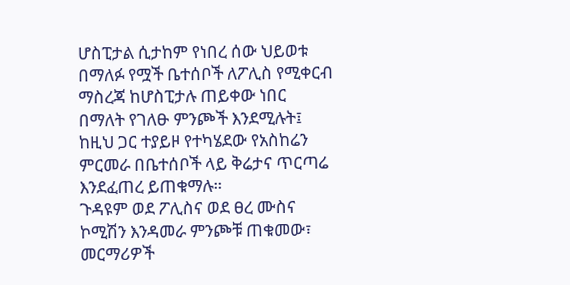ሆስፒታል ሲታከም የነበረ ሰው ህይወቱ በማለፉ የሟች ቤተሰቦች ለፖሊስ የሚቀርብ ማስረጃ ከሆስፒታሉ ጠይቀው ነበር በማለት የገለፁ ምንጮች እንደሚሉት፤ ከዚህ ጋር ተያይዞ የተካሄደው የአስከሬን ምርመራ በቤተሰቦች ላይ ቅሬታና ጥርጣሬ እንደፈጠረ ይጠቁማሉ።
ጉዳዩም ወደ ፖሊስና ወደ ፀረ ሙስና ኮሚሽን እንዳመራ ምንጮቹ ጠቁመው፣ መርማሪዎች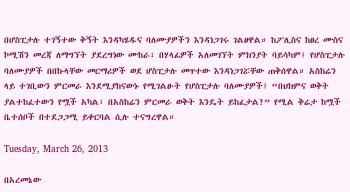በሆስፒታሉ ተገኝተው ቅኝት እንዳካሄዱና ባለሙያዎችን እንዳነጋገሩ ገልፀዋል። ከፖሊስና ከፀረ ሙስና ኮሚሽን መረጃ ለማግኘት ያደረግነው ሙከራ፣ በሃላፊዎች አለመገኘት ምክንያት ባይሳካም፤ የሆስፒታሉ ባለሙያዎች በበኩላቸው መርማሪዎች ወደ ሆስፒታሉ መጥተው እንዳነጋገሯቸው ጠቅሰዋል። አስከሬን ላይ ተገቢውን ምርመራ እንደሚያከናውኑ የሚገልፁት የሆስፒታሉ ባለሙያዎች፤ “በህክምና ወቅት ያልተከፈተውን የሟች አካል፣ በአስከሬን ምርመራ ወቅት እንዴት ይከፈታል?” የሚል ቅሬታ ከሟች ቤተሰቦች በተደጋጋሚ ይቀርባል ሲሉ ተናግረዋል።

Tuesday, March 26, 2013

በአረመኔው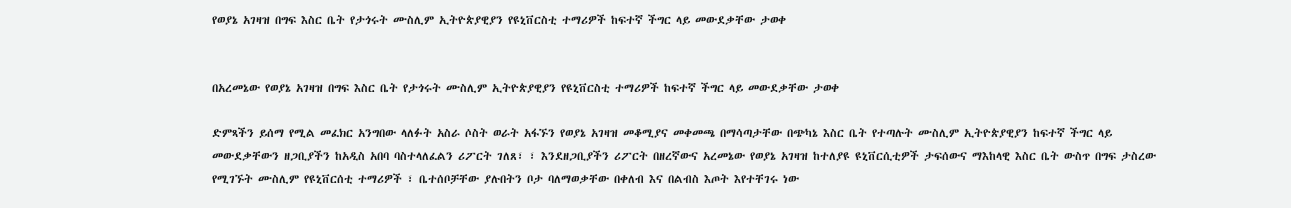የወያኔ አገዛዝ በግፍ እስር ቤት የታጎሩት ሙስሊም ኢትዮጵያዊያን የዩኒቨርስቲ ተማሪዎች ከፍተኛ ችግር ላይ መውደቃቸው ታወቀ


በአረመኔው የወያኔ አገዛዝ በግፍ እስር ቤት የታጎሩት ሙስሊም ኢትዮጵያዊያን የዩኒቨርስቲ ተማሪዎች ከፍተኛ ችግር ላይ መውደቃቸው ታወቀ

ድምጻችን ይሰማ የሚል መፈክር አንግበው ላለፉት አስራ ሶስት ወራት አፋኙን የወያኔ አገዛዝ መቆሚያና መቀመጫ በማሳጣታቸው በጭካኔ እስር ቤት የተጣሉት ሙስሊም ኢትዮጵያዊያን ከፍተኛ ችግር ላይ መውደቃቸውን ዘጋቢያችን ከአዲስ አበባ ባስተላለፈልን ሪፖርት ገለጸ፣ ፣ እንደዘጋቢያችን ሪፖርት በዘረኛውና አረመኔው የወያኔ አገዛዝ ከተለያዩ ዩኒቨርሲቲዎች ታፍሰውና ማእከላዊ እስር ቤት ውስጥ በግፍ ታስረው የሚገኙት ሙስሊም የዩኒቨርሰቲ ተማሪዎች ፣ ቤተሰቦቻቸው ያሉበትን ቦታ ባለማወቃቸው በቀለብ እና በልብስ እጦት እየተቸገሩ ነው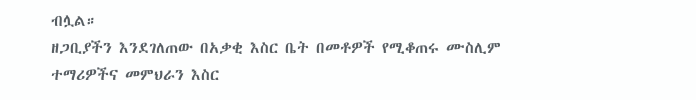ብሏል።
ዘጋቢያችን እንደገለጠው በአቃቂ እስር ቤት በመቶዎች የሚቆጠሩ ሙስሊም ተማሪዎችና መምህራን እስር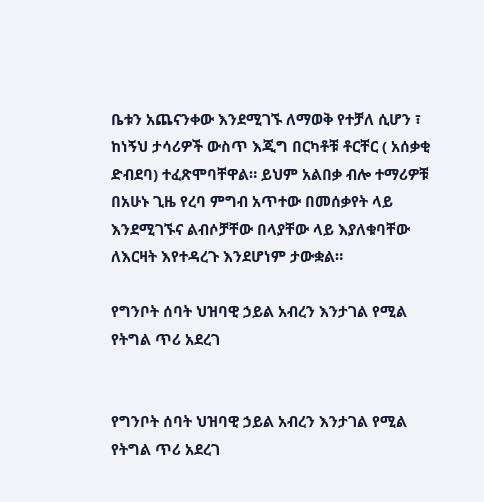ቤቱን አጨናንቀው እንደሚገኙ ለማወቅ የተቻለ ሲሆን ፣ ከነኝህ ታሳሪዎች ውስጥ እጂግ በርካቶቹ ቶርቸር ( አሰቃቂ ድብደባ) ተፈጽሞባቸዋል። ይህም አልበቃ ብሎ ተማሪዎቹ በአሁኑ ጊዜ የረባ ምግብ አጥተው በመሰቃየት ላይ እንደሚገኙና ልብሶቻቸው በላያቸው ላይ እያለቁባቸው ለእርዛት እየተዳረጉ እንደሆነም ታውቋል።

የግንቦት ሰባት ህዝባዊ ኃይል አብረን እንታገል የሚል የትግል ጥሪ አደረገ


የግንቦት ሰባት ህዝባዊ ኃይል አብረን እንታገል የሚል የትግል ጥሪ አደረገ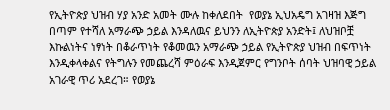የኢትዮጵያ ህዝብ ሃያ አንድ አመት ሙሉ ከቀለደበት  የወያኔ ኢህአዴግ አገዛዝ እጅግ በጣም የተሻለ አማራጭ ኃይል እንዳለዉና ይህንን ለኢትዮጵያ አንድት፤ ለህዝቦቿ እኩልነትና ነፃነት በቆራጥነት የቆመዉን አማራጭ ኃይል የኢትዮጵያ ህዝብ በፍጥነት እንዲቀላቀልና የትግሉን የመጨረሻ ምዕራፍ እንዲጀምር የግንቦት ሰባት ህዝባዊ ኃይል አገራዊ ጥሪ አደረገ። የወያኔ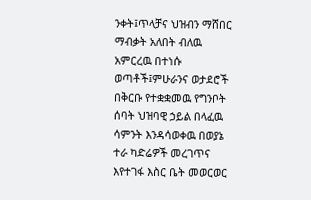ንቀት፤ጥላቻና ህዝብን ማሸበር ማብቃት አለበት ብለዉ አምርረዉ በተነሱ ወጣቶች፤ምሁራንና ወታደሮች በቅርቡ የተቋቋመዉ የግንቦት ሰባት ህዝባዊ ኃይል በላፈዉ ሳምንት እንዳሳወቀዉ በወያኔ ተራ ካድሬዎች መረገጥና እየተገፋ እስር ቤት መወርወር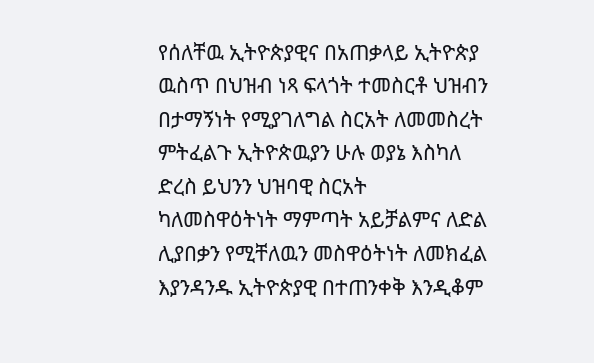የሰለቸዉ ኢትዮጵያዊና በአጠቃላይ ኢትዮጵያ ዉስጥ በህዝብ ነጻ ፍላጎት ተመስርቶ ህዝብን በታማኝነት የሚያገለግል ስርአት ለመመስረት ምትፈልጉ ኢትዮጵዉያን ሁሉ ወያኔ እስካለ ድረስ ይህንን ህዝባዊ ስርአት ካለመስዋዕትነት ማምጣት አይቻልምና ለድል ሊያበቃን የሚቸለዉን መስዋዕትነት ለመክፈል እያንዳንዱ ኢትዮጵያዊ በተጠንቀቅ እንዲቆም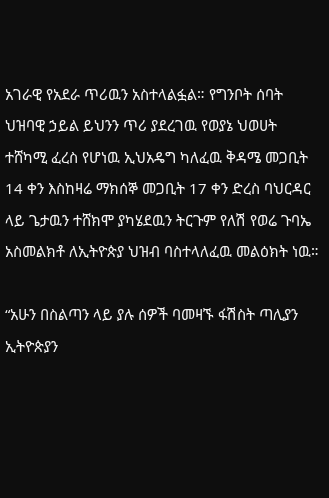አገራዊ የአደራ ጥሪዉን አስተላልፏል። የግንቦት ሰባት ህዝባዊ ኃይል ይህንን ጥሪ ያደረገዉ የወያኔ ህወሀት ተሸካሚ ፈረስ የሆነዉ ኢህአዴግ ካለፈዉ ቅዳሜ መጋቢት 14 ቀን እስከዛሬ ማክሰኞ መጋቢት 17 ቀን ድረስ ባህርዳር ላይ ጌታዉን ተሸክሞ ያካሄደዉን ትርጉም የለሽ የወሬ ጉባኤ አስመልክቶ ለኢትዮጵያ ህዝብ ባስተላለፈዉ መልዕክት ነዉ።

“አሁን በስልጣን ላይ ያሉ ሰዎች ባመዛኙ ፋሽስት ጣሊያን ኢትዮጵያን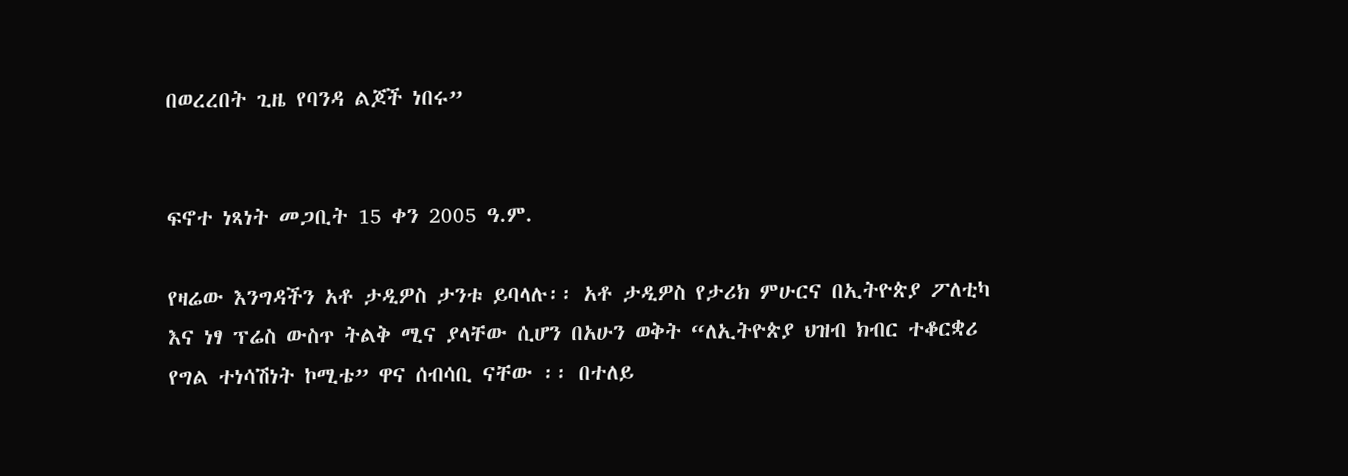በወረረበት ጊዜ የባንዳ ልጆች ነበሩ”


ፍኖተ ነጻነት መጋቢት 15 ቀን 2005 ዓ.ም.

የዛሬው እንግዳችን አቶ ታዲዎስ ታንቱ ይባላሉ፡፡ አቶ ታዲዎስ የታሪክ ምሁርና በኢትዮጵያ ፖለቲካ እና ነፃ ፕሬስ ውስጥ ትልቅ ሚና ያላቸው ሲሆን በአሁን ወቅት “ለኢትዮጵያ ህዝብ ክብር ተቆርቋሪ የግል ተነሳሽነት ኮሚቴ” ዋና ሰብሳቢ ናቸው ፡፡ በተለይ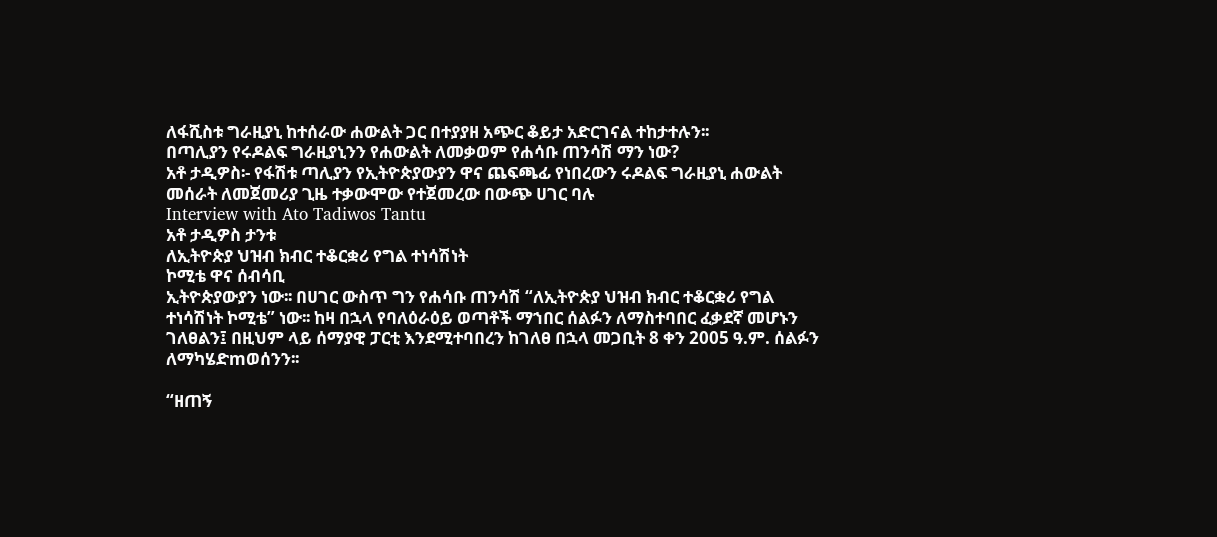ለፋሺስቱ ግራዚያኒ ከተሰራው ሐውልት ጋር በተያያዘ አጭር ቆይታ አድርገናል ተከታተሉን፡፡
በጣሊያን የሩዶልፍ ግራዚያኒንን የሐውልት ለመቃወም የሐሳቡ ጠንሳሽ ማን ነው?
አቶ ታዲዎስ፡- የፋሽቱ ጣሊያን የኢትዮጵያውያን ዋና ጨፍጫፊ የነበረውን ሩዶልፍ ግራዚያኒ ሐውልት መሰራት ለመጀመሪያ ጊዜ ተቃውሞው የተጀመረው በውጭ ሀገር ባሉ
Interview with Ato Tadiwos Tantu
አቶ ታዲዎስ ታንቱ
ለኢትዮጵያ ህዝብ ክብር ተቆርቋሪ የግል ተነሳሽነት
ኮሚቴ ዋና ሰብሳቢ
ኢትዮጵያውያን ነው፡፡ በሀገር ውስጥ ግን የሐሳቡ ጠንሳሽ “ለኢትዮጵያ ህዝብ ክብር ተቆርቋሪ የግል ተነሳሽነት ኮሚቴ” ነው፡፡ ከዛ በኋላ የባለዕራዕይ ወጣቶች ማኀበር ሰልፉን ለማስተባበር ፈቃደኛ መሆኑን ገለፀልን፤ በዚህም ላይ ሰማያዊ ፓርቲ እንደሚተባበረን ከገለፀ በኋላ መጋቢት 8 ቀን 2005 ዓ.ም. ሰልፉን ለማካሄድmወሰንን፡፡

“ዘጠኝ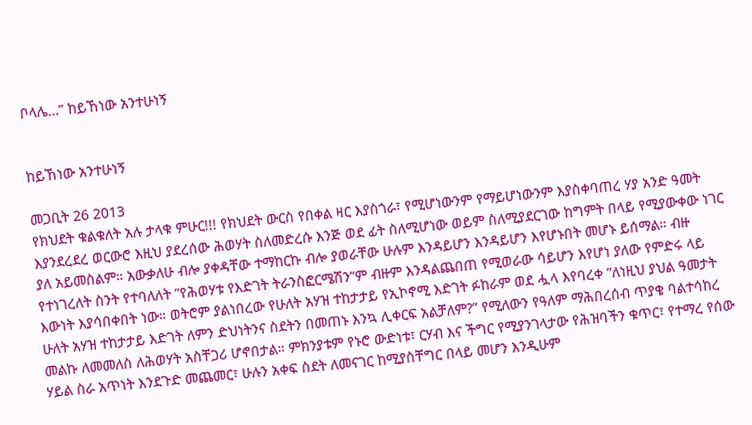ቦላሌ…” ከይኸነው አንተሁነኝ


ከይኸነው አንተሁነኝ

መጋቢት 26 2013
የክህደት ቁልቁለት አሉ ታላቁ ምሁር!!! የክህደት ውርስ የበቀል ዛር እያስጎራ፣ የሚሆነውንም የማይሆነውንም እያስቀባጠረ ሃያ አንድ ዓመት እያንደረደረ ወርውሮ እዚህ ያደረሰው ሕወሃት ስለመድረሱ እንጅ ወደ ፊት ስለሚሆነው ወይም ስለሚያደርገው ከግምት በላይ የሚያውቀው ነገር ያለ አይመስልም። አውቃለሁ ብሎ ያቀዳቸው ተማከርኩ ብሎ ያወራቸው ሁሉም እንዳይሆን እንዳይሆን እየሆኑበት መሆኑ ይሰማል። ብዙ የተነገረለት ስንት የተባለለት ”የሕወሃቱ የእድገት ትራንስፎርሜሽን”ም ብዙም እንዳልጨበጠ የሚወራው ሳይሆን እየሆነ ያለው የምድሩ ላይ እውነት እያሳበቀበት ነው። ወትሮም ያልነበረው የሁለት አሃዝ ተከታታይ የኢኮኖሚ እድገት ፉከራም ወደ ሗላ እየባረቀ ”ለነዚህ ያህል ዓመታት ሁለት አሃዝ ተከታታይ እድገት ለምን ድህነትንና ስደትን በመጠኑ እንኳ ሊቀርፍ አልቻለም?” የሚለውን የዓለም ማሕበረሰብ ጥያቄ ባልተሳከረ መልኩ ለመመለስ ለሕወሃት አስቸጋሪ ሆኖበታል። ምክንያቱም የኑሮ ውድነቱ፣ ርሃብ እና ችግር የሚያንገላታው የሕዝባችን ቁጥር፣ የተማረ የሰው ሃይል ስራ አጥነት እንደጉድ መጨመር፣ ሁሉን አቀፍ ስደት ለመናገር ከሚያስቸግር በላይ መሆን እንዲሁም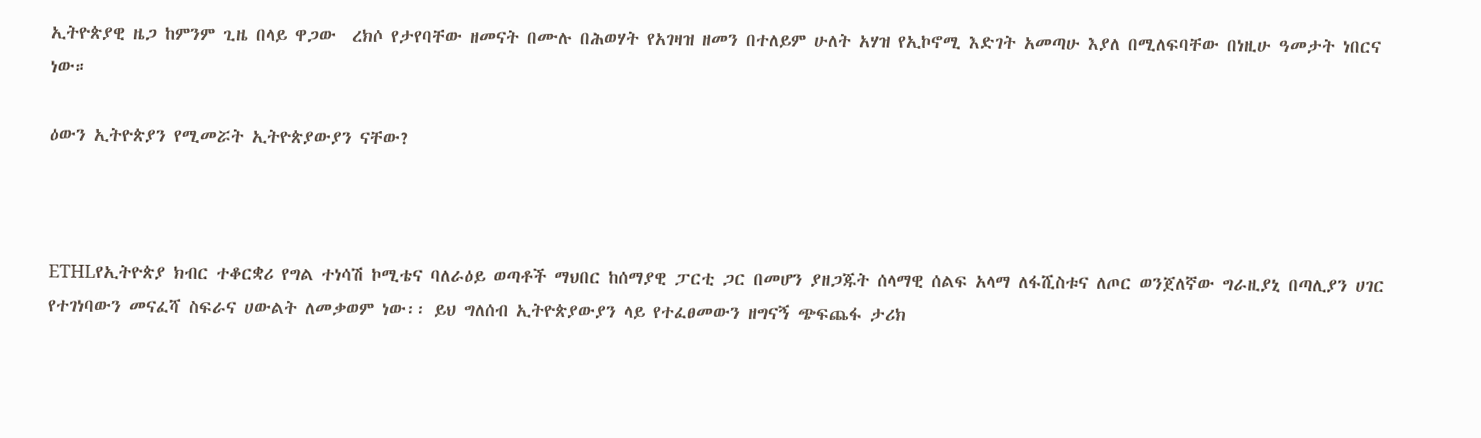ኢትዮጵያዊ ዜጋ ከምንም ጊዜ በላይ ዋጋው  ረክሶ የታየባቸው ዘመናት በሙሉ በሕወሃት የአገዛዝ ዘመን በተለይም ሁለት አሃዝ የኢኮኖሚ እድገት አመጣሁ እያለ በሚለፍባቸው በነዚሁ ዓመታት ነበርና ነው።

ዕውን ኢትዮጵያን የሚመሯት ኢትዮጵያውያን ናቸው?



ETHLየኢትዮጵያ ክብር ተቆርቋሪ የግል ተነሳሽ ኮሚቴና ባለራዕይ ወጣቶች ማህበር ከሰማያዊ ፓርቲ ጋር በመሆን ያዘጋጁት ሰላማዊ ሰልፍ አላማ ለፋሺስቱና ለጦር ወንጀለኛው ግራዚያኒ በጣሊያን ሀገር የተገነባውን መናፈሻ ስፍራና ሀውልት ለመቃወም ነው፡፡ ይህ ግለሰብ ኢትዮጵያውያን ላይ የተፈፀመውን ዘግናኝ ጭፍጨፋ ታሪክ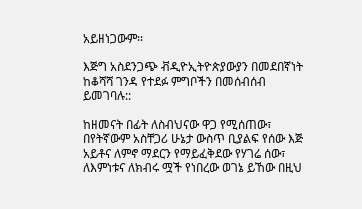አይዘነጋውም፡፡

እጅግ አስደንጋጭ ቭዲዮኢትዮጵያውያን በመደበኛነት ከቆሻሻ ገንዳ የተደፉ ምግቦችን በመሰብሰብ ይመገባሉ::

ከዘመናት በፊት ለስብህናው ዋጋ የሚሰጠው፣ በየትኛውም አስቸጋሪ ሁኔታ ውስጥ ቢያልፍ የሰው እጅ አይቶና ለምኖ ማደርን የማይፈቅደው የሃገሬ ሰው፣ ለእምነቱና ለክብሩ ሟች የነበረው ወገኔ ይኸው በዚህ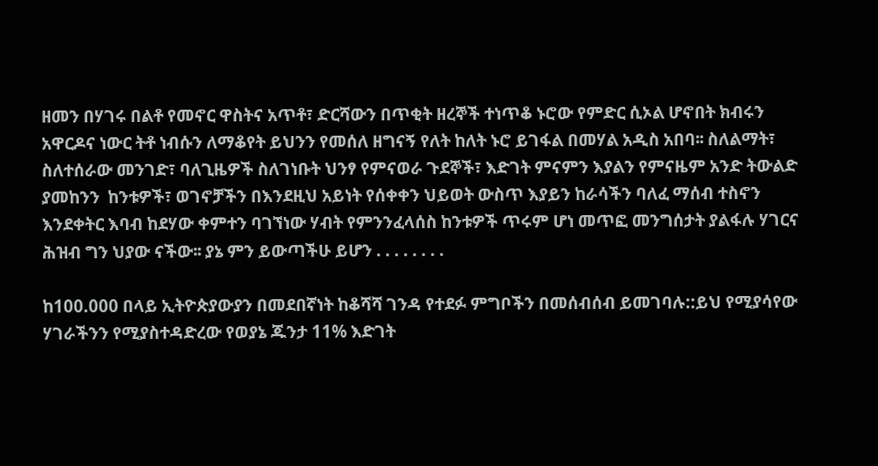ዘመን በሃገሩ በልቶ የመኖር ዋስትና አጥቶ፣ ድርሻውን በጥቂት ዘረኞች ተነጥቆ ኑሮው የምድር ሲኦል ሆኖበት ክብሩን አዋርዶና ነውር ትቶ ነብሱን ለማቆየት ይህንን የመሰለ ዘግናኝ የለት ከለት ኑሮ ይገፋል በመሃል አዲስ አበባ፡፡ ስለልማት፣ ስለተሰራው መንገድ፣ ባለጊዜዎች ስለገነቡት ህንፃ የምናወራ ጉደኞች፣ እድገት ምናምን እያልን የምናዜም አንድ ትውልድ ያመከንን  ከንቱዎች፣ ወገኖቻችን በእንደዚህ አይነት የሰቀቀን ህይወት ውስጥ እያይን ከራሳችን ባለፈ ማሰብ ተስኖን እንደቀትር እባብ ከደሃው ቀምተን ባገኘነው ሃብት የምንንፈላሰስ ከንቱዎች ጥሩም ሆነ መጥፎ መንግሰታት ያልፋሉ ሃገርና ሕዝብ ግን ህያው ናችው፡፡ ያኔ ምን ይውጣችሁ ይሆን . . . . . . . .

ከ100.000 በላይ ኢትዮጵያውያን በመደበኛነት ከቆሻሻ ገንዳ የተደፉ ምግቦችን በመሰብሰብ ይመገባሉ::ይህ የሚያሳየው ሃገራችንን የሚያስተዳድረው የወያኔ ጁንታ 11% እድገት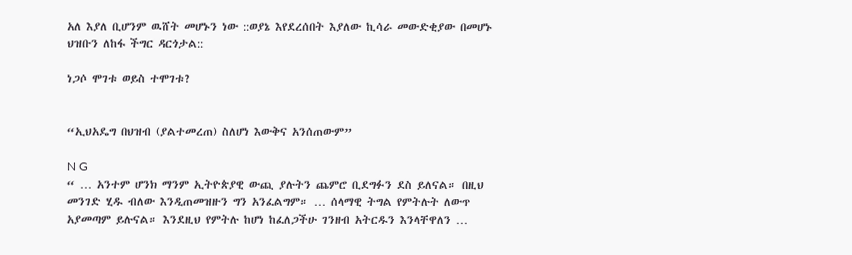አለ እያለ ቢሆንም ዉሸት መሆኑን ነው ::ወያኔ እየደረሰበት እያለው ኪሳራ መውድቂያው በመሆኑ ህዝቡን ለከፋ ችግር ዳርጎታል::

ነጋሶ ሞገቱ ወይስ ተሞገቱ?


“ኢህአዴግ በህዝብ (ያልተመረጠ) ስለሆነ እውቅና አንሰጠውም”

N G
“ … አንተም ሆንክ ማንም ኢትዮጵያዊ ውጪ ያሉትን ጨምሮ ቢደግፉን ደስ ይለናል። በዚህ መንገድ ሂዱ ብለው እንዲጠመዝዙን ግን አንፈልግም። … ሰላማዊ ትግል የምትሉት ለውጥ አያመጣም ይሉናል። እንደዚህ የምትሉ ከሆነ ከፈለጋችሁ ገንዘብ አትርዱን እንላቸዋለን …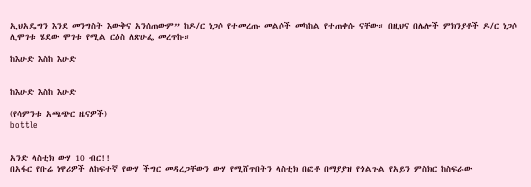ኢህአዴግን እንደ መንግስት እውቅና አንሰጠውም” ከዶ/ር ነጋሶ የተመረጡ መልሶች መካከል የተጠቀሱ ናቸው። በዚህና በሌሎች ምክንያቶች ዶ/ር ነጋሶ ሊሞገቱ ሄደው ሞገቱ የሚል ርዕስ ለጽሁፌ መረጥኩ።

ከእሁድ እስከ እሁድ


ከእሁድ እስከ እሁድ

(የሳምንቱ አጫጭር ዜናዎች)
bottle


አንድ ላስቲክ ውሃ 10 ብር!!
በአፋር የቡሬ ነዋሪዎች ለከፍተኛ የውሃ ችግር መዳረጋቸውን ውሃ የሚሸጥበትን ላስቲክ በፎቶ በማያያዝ የጎልጉል የአይን ምስክር ከስፍራው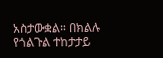አስታውቋል። በክልሉ የጎልጉል ተከታታይ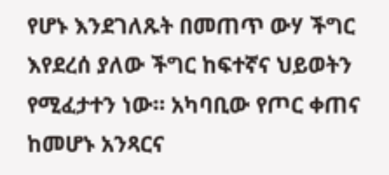የሆኑ እንደገለጹት በመጠጥ ውሃ ችግር እየደረሰ ያለው ችግር ከፍተኛና ህይወትን የሚፈታተን ነው። አካባቢው የጦር ቀጠና ከመሆኑ አንጻርና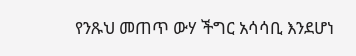የንጹህ መጠጥ ውሃ ችግር አሳሳቢ እንደሆነ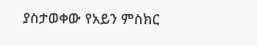ያስታወቀው የአይን ምስክር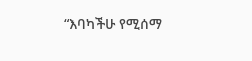“እባካችሁ የሚሰማ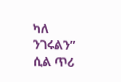ካለ ንገሩልን” ሲል ጥሪ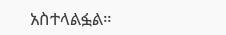አስተላልፏል።